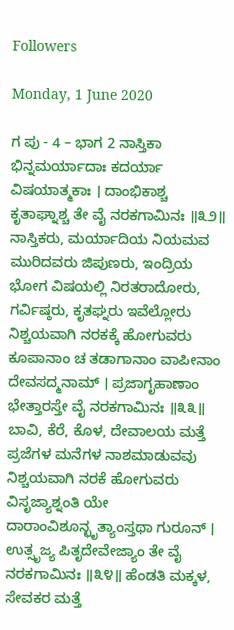Followers

Monday, 1 June 2020

ಗ ಪು - 4 – ಭಾಗ 2 ನಾಸ್ತಿಕಾ ಭಿನ್ನಮರ್ಯಾದಾಃ ಕದರ್ಯಾ ವಿಷಯಾತ್ಮಕಾಃ । ದಾಂಭಿಕಾಶ್ಚ ಕೃತಾಘ್ನಾಶ್ಚ ತೇ ವೈ ನರಕಗಾಮಿನಃ ॥೩೨॥ ನಾಸ್ತಿಕರು, ಮರ್ಯಾದಿಯ ನಿಯಮವ ಮುರಿದವರು ಜಿಪುಣರು, ಇಂದ್ರಿಯ ಭೋಗ ವಿಷಯಲ್ಲಿ ನಿರತರಾದೋರು, ಗರ್ವಿಷ್ಠರು, ಕೃತಘ್ನರು ಇವೆಲ್ಲೋರು ನಿಶ್ಚಯವಾಗಿ ನರಕಕ್ಕೆ ಹೋಗುವರು ಕೂಪಾನಾಂ ಚ ತಡಾಗಾನಾಂ ವಾಪೀನಾಂ ದೇವಸದ್ಮನಾಮ್ । ಪ್ರಜಾಗೃಹಾಣಾಂ ಭೇತ್ತಾರಸ್ತೇ ವೈ ನರಕಗಾಮಿನಃ ॥೩೩॥ ಬಾವಿ, ಕೆರೆ, ಕೊಳ, ದೇವಾಲಯ ಮತ್ತೆ ಪ್ರಜೆಗಳ ಮನೆಗಳ ನಾಶಮಾಡುವವು ನಿಶ್ಚಯವಾಗಿ ನರಕೆ ಹೋಗುವರು ವಿಸೃಜ್ಯಾಶ್ನಂತಿ ಯೇ ದಾರಾಂವಿಶೂನ್ಛೃತ್ಯಾಂಸ್ತಥಾ ಗುರೂನ್ । ಉತ್ಸೃಜ್ಯ ಪಿತೃದೇವೇಜ್ಯಾಂ ತೇ ವೈ ನರಕಗಾಮಿನಃ ॥೩೪॥ ಹೆಂಡತಿ ಮಕ್ಕಳ, ಸೇವಕರ ಮತ್ತೆ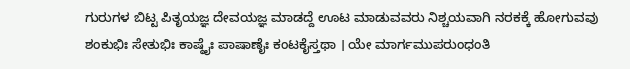ಗುರುಗಳ ಬಿಟ್ಟ ಪಿತೃಯಜ್ಞ ದೇವಯಜ್ಞ ಮಾಡದ್ದೆ ಊಟ ಮಾಡುವವರು ನಿಶ್ಚಯವಾಗಿ ನರಕಕ್ಕೆ ಹೋಗುವವು ಶಂಕುಭಿಃ ಸೇತುಭಿಃ ಕಾಷ್ಠೈಃ ಪಾಷಾಣೈಃ ಕಂಟಕೈಸ್ತಥಾ । ಯೇ ಮಾರ್ಗಮುಪರುಂಧಂತಿ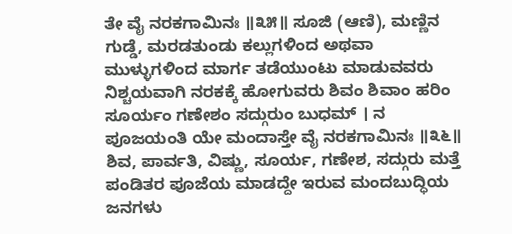ತೇ ವೈ ನರಕಗಾಮಿನಃ ॥೩೫॥ ಸೂಜಿ (ಆಣಿ), ಮಣ್ಣಿನ ಗುಡ್ಡೆ, ಮರಡತುಂಡು ಕಲ್ಲುಗಳಿಂದ ಅಥವಾ ಮುಳ್ಳುಗಳಿಂದ ಮಾರ್ಗ ತಡೆಯುಂಟು ಮಾಡುವವರು ನಿಶ್ಚಯವಾಗಿ ನರಕಕ್ಕೆ ಹೋಗುವರು ಶಿವಂ ಶಿವಾಂ ಹರಿಂ ಸೂರ್ಯಂ ಗಣೇಶಂ ಸದ್ಗುರುಂ ಬುಧಮ್ । ನ ಪೂಜಯಂತಿ ಯೇ ಮಂದಾಸ್ತೇ ವೈ ನರಕಗಾಮಿನಃ ॥೩೬॥ ಶಿವ, ಪಾರ್ವತಿ, ವಿಷ್ಣು, ಸೂರ್ಯ, ಗಣೇಶ, ಸದ್ಗುರು ಮತ್ತೆ ಪಂಡಿತರ ಪೂಜೆಯ ಮಾಡದ್ದೇ ಇರುವ ಮಂದಬುದ್ಧಿಯ ಜನಗಳು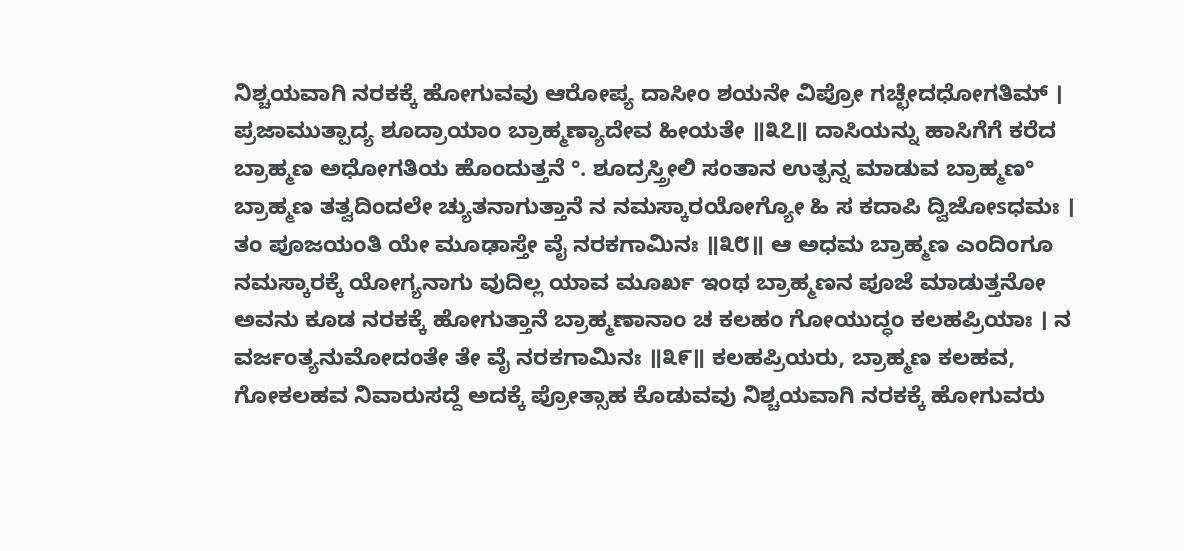ನಿಶ್ಚಯವಾಗಿ ನರಕಕ್ಕೆ ಹೋಗುವವು ಆರೋಪ್ಯ ದಾಸೀಂ ಶಯನೇ ವಿಪ್ರೋ ಗಚ್ಛೇದಧೋಗತಿಮ್ । ಪ್ರಜಾಮುತ್ಪಾದ್ಯ ಶೂದ್ರಾಯಾಂ ಬ್ರಾಹ್ಮಣ್ಯಾದೇವ ಹೀಯತೇ ॥೩೭॥ ದಾಸಿಯನ್ನು ಹಾಸಿಗೆಗೆ ಕರೆದ ಬ್ರಾಹ್ಮಣ ಅಧೋಗತಿಯ ಹೊಂದುತ್ತನೆ °. ಶೂದ್ರಸ್ತ್ರೀಲಿ ಸಂತಾನ ಉತ್ಪನ್ನ ಮಾಡುವ ಬ್ರಾಹ್ಮಣ° ಬ್ರಾಹ್ಮಣ ತತ್ವದಿಂದಲೇ ಚ್ಯುತನಾಗುತ್ತಾನೆ ನ ನಮಸ್ಕಾರಯೋಗ್ಯೋ ಹಿ ಸ ಕದಾಪಿ ದ್ವಿಜೋsಧಮಃ । ತಂ ಪೂಜಯಂತಿ ಯೇ ಮೂಢಾಸ್ತೇ ವೈ ನರಕಗಾಮಿನಃ ॥೩೮॥ ಆ ಅಧಮ ಬ್ರಾಹ್ಮಣ ಎಂದಿಂಗೂ ನಮಸ್ಕಾರಕ್ಕೆ ಯೋಗ್ಯನಾಗು ವುದಿಲ್ಲ ಯಾವ ಮೂರ್ಖ ಇಂಥ ಬ್ರಾಹ್ಮಣನ ಪೂಜೆ ಮಾಡುತ್ತನೋ ಅವನು ಕೂಡ ನರಕಕ್ಕೆ ಹೋಗುತ್ತಾನೆ ಬ್ರಾಹ್ಮಣಾನಾಂ ಚ ಕಲಹಂ ಗೋಯುದ್ಧಂ ಕಲಹಪ್ರಿಯಾಃ । ನ ವರ್ಜಂತ್ಯನುಮೋದಂತೇ ತೇ ವೈ ನರಕಗಾಮಿನಃ ॥೩೯॥ ಕಲಹಪ್ರಿಯರು, ಬ್ರಾಹ್ಮಣ ಕಲಹವ, ಗೋಕಲಹವ ನಿವಾರುಸದ್ದೆ ಅದಕ್ಕೆ ಪ್ರೋತ್ಸಾಹ ಕೊಡುವವು ನಿಶ್ಚಯವಾಗಿ ನರಕಕ್ಕೆ ಹೋಗುವರು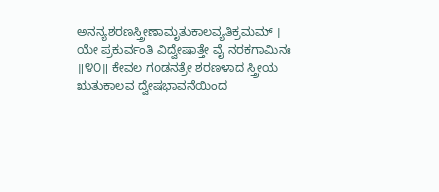ಅನನ್ಯಶರಣಸ್ತ್ರೀಣಾಮೃತುಕಾಲವ್ಯತಿಕ್ರಮಮ್ । ಯೇ ಪ್ರಕುರ್ವಂತಿ ವಿದ್ವೇಷಾತ್ತೇ ವೈ ನರಕಗಾಮಿನಃ ॥೪೦॥ ಕೇವಲ ಗoಡನತ್ರೇ ಶರಣಳಾದ ಸ್ತ್ರೀಯ ಋತುಕಾಲವ ದ್ವೇಷಭಾವನೆಯಿಂದ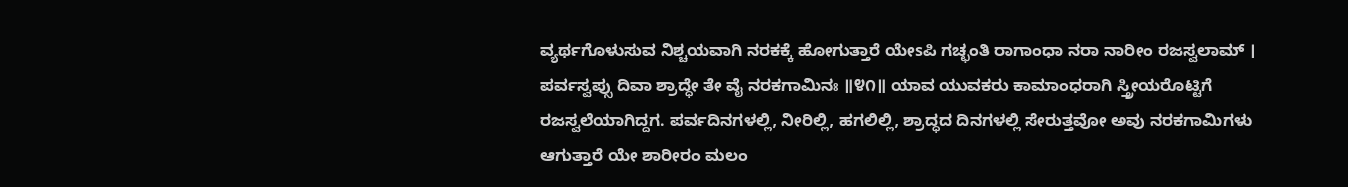ವ್ಯರ್ಥಗೊಳುಸುವ ನಿಶ್ಚಯವಾಗಿ ನರಕಕ್ಕೆ ಹೋಗುತ್ತಾರೆ ಯೇsಪಿ ಗಚ್ಛಂತಿ ರಾಗಾಂಧಾ ನರಾ ನಾರೀಂ ರಜಸ್ವಲಾಮ್ । ಪರ್ವಸ್ವಪ್ಸು ದಿವಾ ಶ್ರಾದ್ಧೇ ತೇ ವೈ ನರಕಗಾಮಿನಃ ॥೪೧॥ ಯಾವ ಯುವಕರು ಕಾಮಾಂಧರಾಗಿ ಸ್ತ್ರೀಯರೊಟ್ಟಿಗೆ ರಜಸ್ವಲೆಯಾಗಿದ್ದಗ. ಪರ್ವದಿನಗಳಲ್ಲಿ, ನೀರಿಲ್ಲಿ, ಹಗಲಿಲ್ಲಿ, ಶ್ರಾದ್ಧದ ದಿನಗಳಲ್ಲಿ ಸೇರುತ್ತವೋ ಅವು ನರಕಗಾಮಿಗಳು ಆಗುತ್ತಾರೆ ಯೇ ಶಾರೀರಂ ಮಲಂ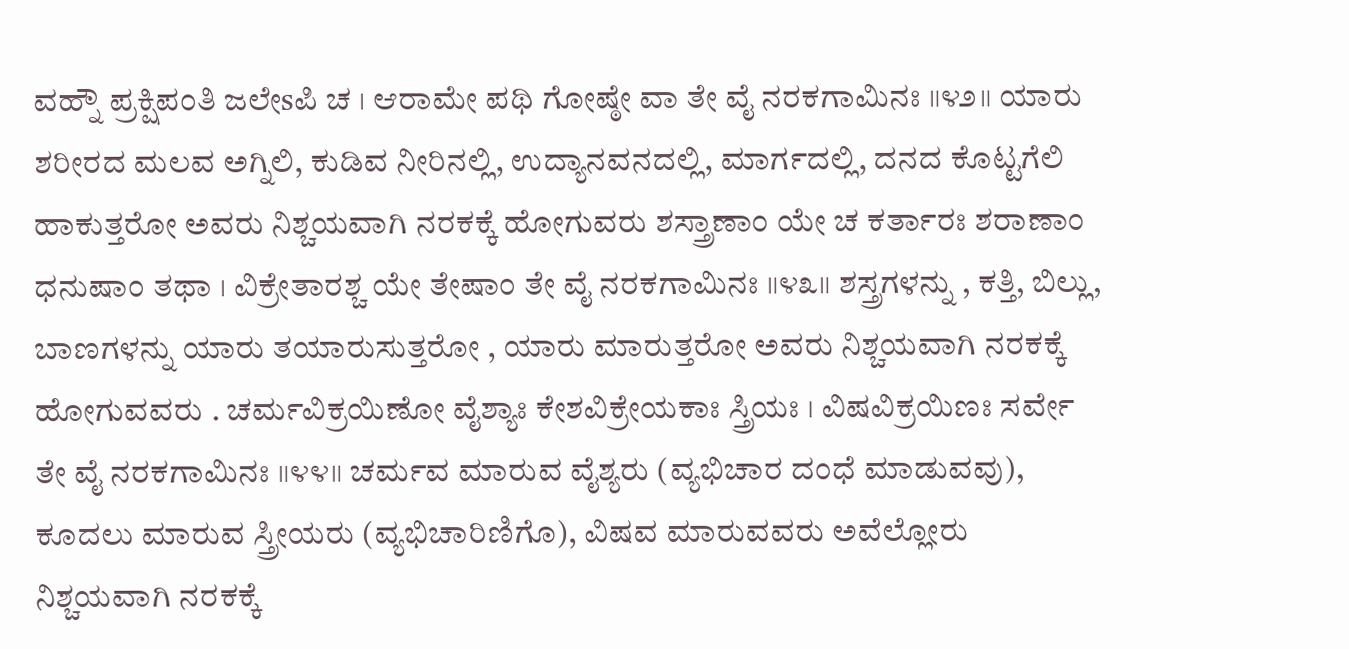ವಹ್ನೌ ಪ್ರಕ್ಷಿಪಂತಿ ಜಲೇsಪಿ ಚ । ಆರಾಮೇ ಪಥಿ ಗೋಷ್ಠೇ ವಾ ತೇ ವೈ ನರಕಗಾಮಿನಃ ॥೪೨॥ ಯಾರು ಶರೀರದ ಮಲವ ಅಗ್ನಿಲಿ, ಕುಡಿವ ನೀರಿನಲ್ಲಿ, ಉದ್ಯಾನವನದಲ್ಲಿ, ಮಾರ್ಗದಲ್ಲಿ, ದನದ ಕೊಟ್ಟಗೆಲಿ ಹಾಕುತ್ತರೋ ಅವರು ನಿಶ್ಚಯವಾಗಿ ನರಕಕ್ಕೆ ಹೋಗುವರು ಶಸ್ತ್ರಾಣಾಂ ಯೇ ಚ ಕರ್ತಾರಃ ಶರಾಣಾಂ ಧನುಷಾಂ ತಥಾ । ವಿಕ್ರೇತಾರಶ್ಚ ಯೇ ತೇಷಾಂ ತೇ ವೈ ನರಕಗಾಮಿನಃ ॥೪೩॥ ಶಸ್ತ್ರಗಳನ್ನು , ಕತ್ತಿ, ಬಿಲ್ಲು, ಬಾಣಗಳನ್ನು ಯಾರು ತಯಾರುಸುತ್ತರೋ , ಯಾರು ಮಾರುತ್ತರೋ ಅವರು ನಿಶ್ಚಯವಾಗಿ ನರಕಕ್ಕೆ ಹೋಗುವವರು . ಚರ್ಮವಿಕ್ರಯಿಣೋ ವೈಶ್ಯಾಃ ಕೇಶವಿಕ್ರೇಯಕಾಃ ಸ್ತ್ರಿಯಃ । ವಿಷವಿಕ್ರಯಿಣಃ ಸರ್ವೇ ತೇ ವೈ ನರಕಗಾಮಿನಃ ॥೪೪॥ ಚರ್ಮವ ಮಾರುವ ವೈಶ್ಯರು (ವ್ಯಭಿಚಾರ ದಂಧೆ ಮಾಡುವವು), ಕೂದಲು ಮಾರುವ ಸ್ತ್ರೀಯರು (ವ್ಯಭಿಚಾರಿಣಿಗೊ), ವಿಷವ ಮಾರುವವರು ಅವೆಲ್ಲೋರು ನಿಶ್ಚಯವಾಗಿ ನರಕಕ್ಕೆ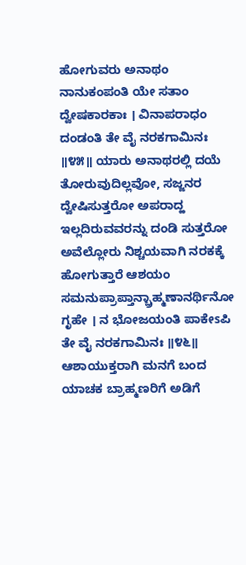ಹೋಗುವರು ಅನಾಥಂ ನಾನುಕಂಪಂತಿ ಯೇ ಸತಾಂ ದ್ವೇಷಕಾರಕಾಃ । ವಿನಾಪರಾಧಂ ದಂಡಂತಿ ತೇ ವೈ ನರಕಗಾಮಿನಃ ॥೪೫॥ ಯಾರು ಅನಾಥರಲ್ಲಿ ದಯೆ ತೋರುವುದಿಲ್ಲವೋ, ಸಜ್ಜನರ ದ್ವೇಷಿಸುತ್ತರೋ ಅಪರಾದ್ಹ ಇಲ್ಲದಿರುವವರನ್ನು ದಂಡಿ ಸುತ್ತರೋ ಅವೆಲ್ಲೋರು ನಿಶ್ಚಯವಾಗಿ ನರಕಕ್ಕೆ ಹೋಗುತ್ತಾರೆ ಆಶಯಂ ಸಮನುಪ್ರಾಪ್ತಾನ್ಬ್ರಾಹ್ಮಣಾನರ್ಥಿನೋ ಗೃಹೇ । ನ ಭೋಜಯಂತಿ ಪಾಕೇsಪಿ ತೇ ವೈ ನರಕಗಾಮಿನಃ ॥೪೬॥ ಆಶಾಯುಕ್ತರಾಗಿ ಮನಗೆ ಬಂದ ಯಾಚಕ ಬ್ರಾಹ್ಮಣರಿಗೆ ಅಡಿಗೆ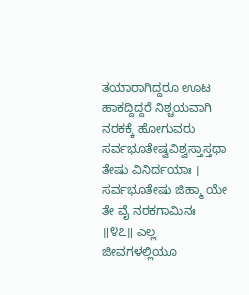ತಯಾರಾಗಿದ್ದರೂ ಊಟ ಹಾಕದ್ದಿದ್ದರೆ ನಿಶ್ಚಯವಾಗಿ ನರಕಕ್ಕೆ ಹೋಗುವರು ಸರ್ವಭೂತೇಷ್ವವಿಶ್ವಸ್ತಾಸ್ತಥಾ ತೇಷು ವಿನಿರ್ದಯಾಃ । ಸರ್ವಭೂತೇಷು ಜಿಹ್ಮಾ ಯೇ ತೇ ವೈ ನರಕಗಾಮಿನಃ ॥೪೭॥ ಎಲ್ಲ ಜೀವಗಳಲ್ಲಿಯೂ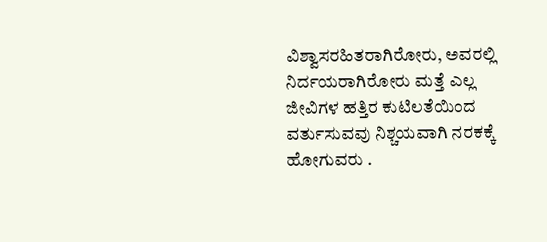ವಿಶ್ವಾಸರಹಿತರಾಗಿರೋರು, ಅವರಲ್ಲಿ ನಿರ್ದಯರಾಗಿರೋರು ಮತ್ತೆ ಎಲ್ಲ ಜೀವಿಗಳ ಹತ್ತಿರ ಕುಟಿಲತೆಯಿಂದ ವರ್ತುಸುವವು ನಿಶ್ಚಯವಾಗಿ ನರಕಕ್ಕೆ ಹೋಗುವರು .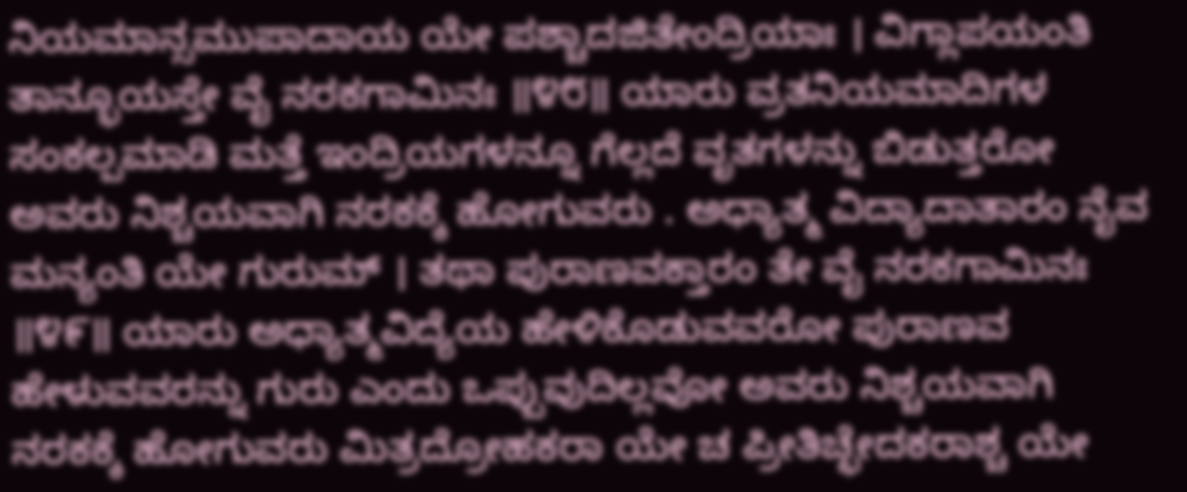ನಿಯಮಾನ್ಸಮುಪಾದಾಯ ಯೇ ಪಶ್ಚಾದಜಿತೇಂದ್ರಿಯಾಃ । ವಿಗ್ಲಾಪಯಂತಿ ತಾನ್ಭೂಯಸ್ತೇ ವೈ ನರಕಗಾಮಿನಃ ॥೪೮॥ ಯಾರು ವ್ರತನಿಯಮಾದಿಗಳ ಸಂಕಲ್ಪಮಾಡಿ ಮತ್ತೆ ಇಂದ್ರಿಯಗಳನ್ನೂ ಗೆಲ್ಲದೆ ವೃತಗಳನ್ನು ಬಿಡುತ್ತರೋ ಅವರು ನಿಶ್ಚಯವಾಗಿ ನರಕಕ್ಕೆ ಹೋಗುವರು . ಅಧ್ಯಾತ್ಮ ವಿದ್ಯಾದಾತಾರಂ ನೈವ ಮನ್ಯಂತಿ ಯೇ ಗುರುಮ್ । ತಥಾ ಪುರಾಣವಕ್ತಾರಂ ತೇ ವೈ ನರಕಗಾಮಿನಃ ॥೪೯॥ ಯಾರು ಅಧ್ಯಾತ್ಮವಿದ್ಯೆಯ ಹೇಳಿಕೊಡುವವರೋ ಪುರಾಣವ ಹೇಳುವವರನ್ನು ಗುರು ಎಂದು ಒಪ್ಪುವುದಿಲ್ಲವೋ ಅವರು ನಿಶ್ಚಯವಾಗಿ ನರಕಕ್ಕೆ ಹೋಗುವರು ಮಿತ್ರದ್ರೋಹಕರಾ ಯೇ ಚ ಪ್ರೀತಿಚ್ಛೇದಕರಾಶ್ಚ ಯೇ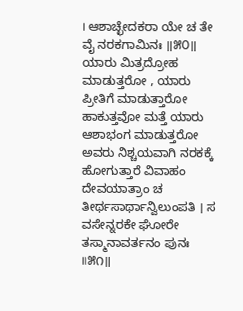। ಆಶಾಚ್ಛೇದಕರಾ ಯೇ ಚ ತೇ ವೈ ನರಕಗಾಮಿನಃ ॥೫೦॥ ಯಾರು ಮಿತ್ರದ್ರೋಹ ಮಾಡುತ್ತರೋ , ಯಾರು ಪ್ರೀತಿಗೆ ಮಾಡುತ್ತಾರೋ ಹಾಕುತ್ತವೋ ಮತ್ತೆ ಯಾರು ಆಶಾಭಂಗ ಮಾಡುತ್ತರೋ ಅವರು ನಿಶ್ಚಯವಾಗಿ ನರಕಕ್ಕೆ ಹೋಗುತ್ತಾರೆ ವಿವಾಹಂ ದೇವಯಾತ್ರಾಂ ಚ ತೀರ್ಥಸಾರ್ಥಾನ್ವಿಲುಂಪತಿ । ಸ ವಸೇನ್ನರಕೇ ಘೋರೇ ತಸ್ಮಾನಾವರ್ತನಂ ಪುನಃ ॥೫೧॥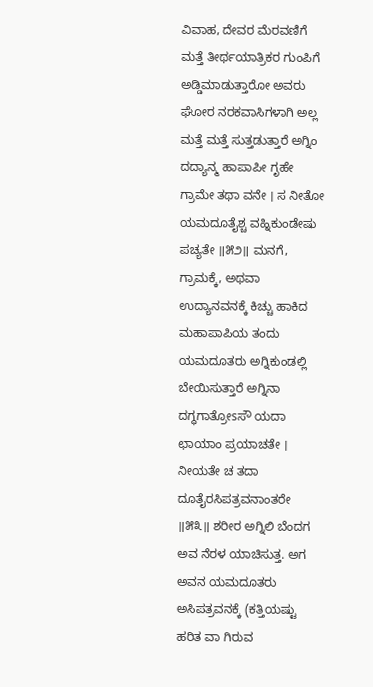ವಿವಾಹ, ದೇವರ ಮೆರವಣಿಗೆ ಮತ್ತೆ ತೀರ್ಥಯಾತ್ರಿಕರ ಗುಂಪಿಗೆ ಅಡ್ಡಿಮಾಡುತ್ತಾರೋ ಅವರು ಘೋರ ನರಕವಾಸಿಗಳಾಗಿ ಅಲ್ಲ ಮತ್ತೆ ಮತ್ತೆ ಸುತ್ತಡುತ್ತಾರೆ ಅಗ್ನಿಂ ದದ್ಯಾನ್ಮ ಹಾಪಾಪೀ ಗೃಹೇ ಗ್ರಾಮೇ ತಥಾ ವನೇ । ಸ ನೀತೋ ಯಮದೂತೈಶ್ಚ ವಹ್ನಿಕುಂಡೇಷು ಪಚ್ಯತೇ ॥೫೨॥ ಮನಗೆ, ಗ್ರಾಮಕ್ಕೆ, ಅಥವಾ ಉದ್ಯಾನವನಕ್ಕೆ ಕಿಚ್ಚು ಹಾಕಿದ ಮಹಾಪಾಪಿಯ ತಂದು ಯಮದೂತರು ಅಗ್ನಿಕುಂಡಲ್ಲಿ ಬೇಯಿಸುತ್ತಾರೆ ಅಗ್ನಿನಾ ದಗ್ಧಗಾತ್ರೋsಸೌ ಯದಾ ಛಾಯಾಂ ಪ್ರಯಾಚತೇ । ನೀಯತೇ ಚ ತದಾ ದೂತೈರಸಿಪತ್ರವನಾಂತರೇ ॥೫೩॥ ಶರೀರ ಅಗ್ನಿಲಿ ಬೆಂದಗ ಅವ ನೆರಳ ಯಾಚಿಸುತ್ತ. ಅಗ ಅವನ ಯಮದೂತರು ಅಸಿಪತ್ರವನಕ್ಕೆ (ಕತ್ತಿಯಷ್ಟು ಹರಿತ ವಾ ಗಿರುವ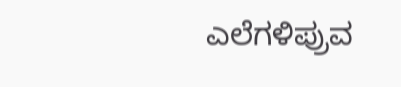ಎಲೆಗಳಿಪ್ರುವ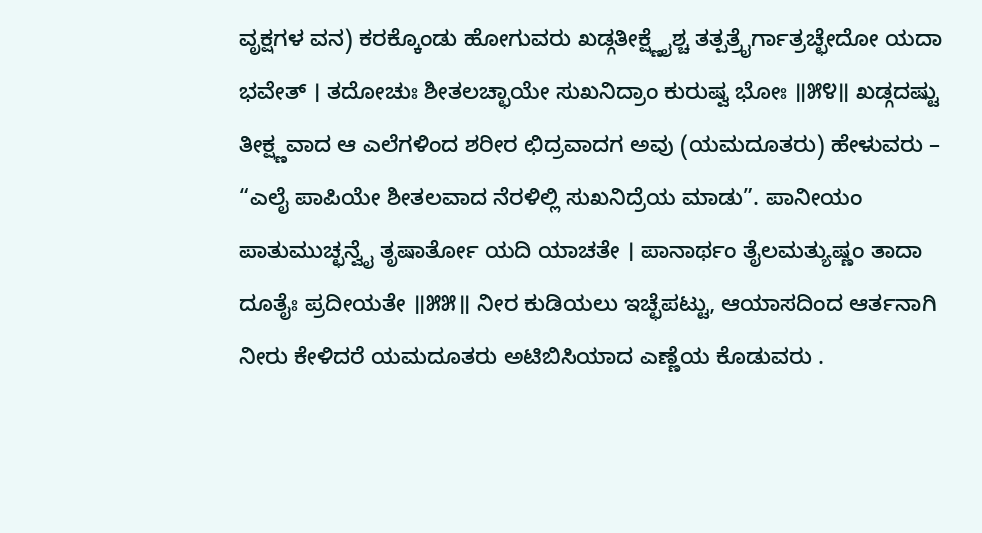ವೃಕ್ಷಗಳ ವನ) ಕರಕ್ಕೊಂಡು ಹೋಗುವರು ಖಡ್ಗತೀಕ್ಷ್ಣೈಶ್ಚ ತತ್ಪತ್ರೈರ್ಗಾತ್ರಚ್ಛೇದೋ ಯದಾ ಭವೇತ್ । ತದೋಚುಃ ಶೀತಲಚ್ಛಾಯೇ ಸುಖನಿದ್ರಾಂ ಕುರುಷ್ವ ಭೋಃ ॥೫೪॥ ಖಡ್ಗದಷ್ಟು ತೀಕ್ಷ್ಣವಾದ ಆ ಎಲೆಗಳಿಂದ ಶರೀರ ಛಿದ್ರವಾದಗ ಅವು (ಯಮದೂತರು) ಹೇಳುವರು – “ಎಲೈ ಪಾಪಿಯೇ ಶೀತಲವಾದ ನೆರಳಿಲ್ಲಿ ಸುಖನಿದ್ರೆಯ ಮಾಡು”. ಪಾನೀಯಂ ಪಾತುಮುಚ್ಛನ್ವೈ ತೃಷಾರ್ತೋ ಯದಿ ಯಾಚತೇ । ಪಾನಾರ್ಥಂ ತೈಲಮತ್ಯುಷ್ಣಂ ತಾದಾ ದೂತೈಃ ಪ್ರದೀಯತೇ ॥೫೫॥ ನೀರ ಕುಡಿಯಲು ಇಚ್ಛೆಪಟ್ಟು, ಆಯಾಸದಿಂದ ಆರ್ತನಾಗಿ ನೀರು ಕೇಳಿದರೆ ಯಮದೂತರು ಅಟಿಬಿಸಿಯಾದ ಎಣ್ಣೆಯ ಕೊಡುವರು .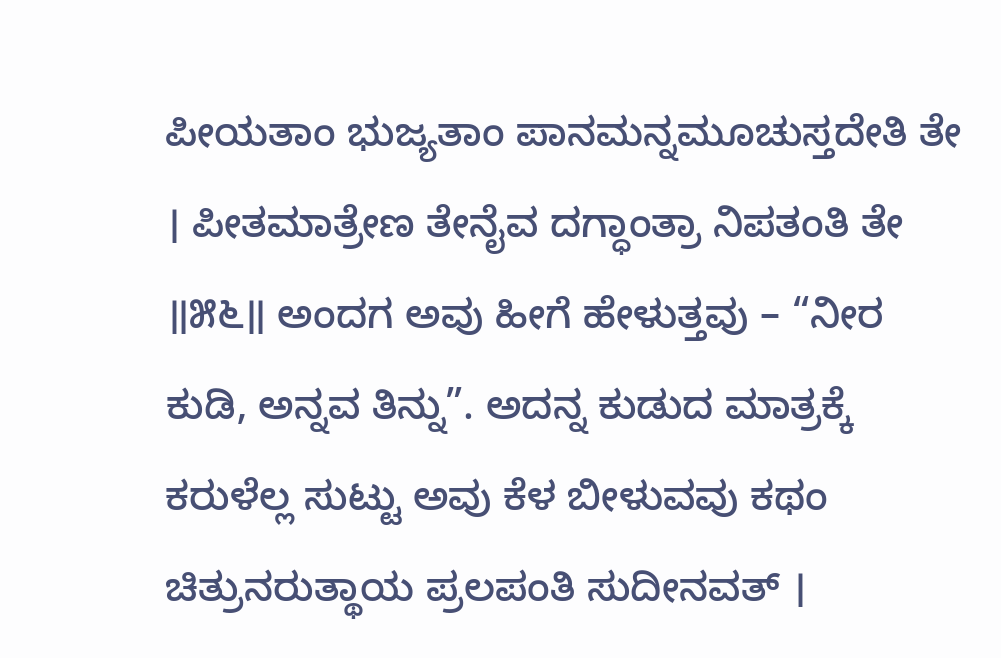ಪೀಯತಾಂ ಭುಜ್ಯತಾಂ ಪಾನಮನ್ನಮೂಚುಸ್ತದೇತಿ ತೇ । ಪೀತಮಾತ್ರೇಣ ತೇನೈವ ದಗ್ಧಾಂತ್ರಾ ನಿಪತಂತಿ ತೇ ॥೫೬॥ ಅಂದಗ ಅವು ಹೀಗೆ ಹೇಳುತ್ತವು – “ನೀರ ಕುಡಿ, ಅನ್ನವ ತಿನ್ನು”. ಅದನ್ನ ಕುಡುದ ಮಾತ್ರಕ್ಕೆ ಕರುಳೆಲ್ಲ ಸುಟ್ಟು ಅವು ಕೆಳ ಬೀಳುವವು ಕಥಂ ಚಿತ್ರುನರುತ್ಥಾಯ ಪ್ರಲಪಂತಿ ಸುದೀನವತ್ ।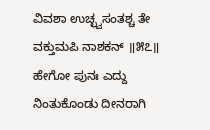ವಿವಶಾ ಉಚ್ಛ್ವಸಂತಶ್ಚ ತೇ ವಕ್ತುಮಪಿ ನಾಶಕನ್ ॥೫೭॥ ಹೇಗೋ ಪುನಃ ಎದ್ದು ನಿಂತುಕೊಂಡು ದೀನರಾಗಿ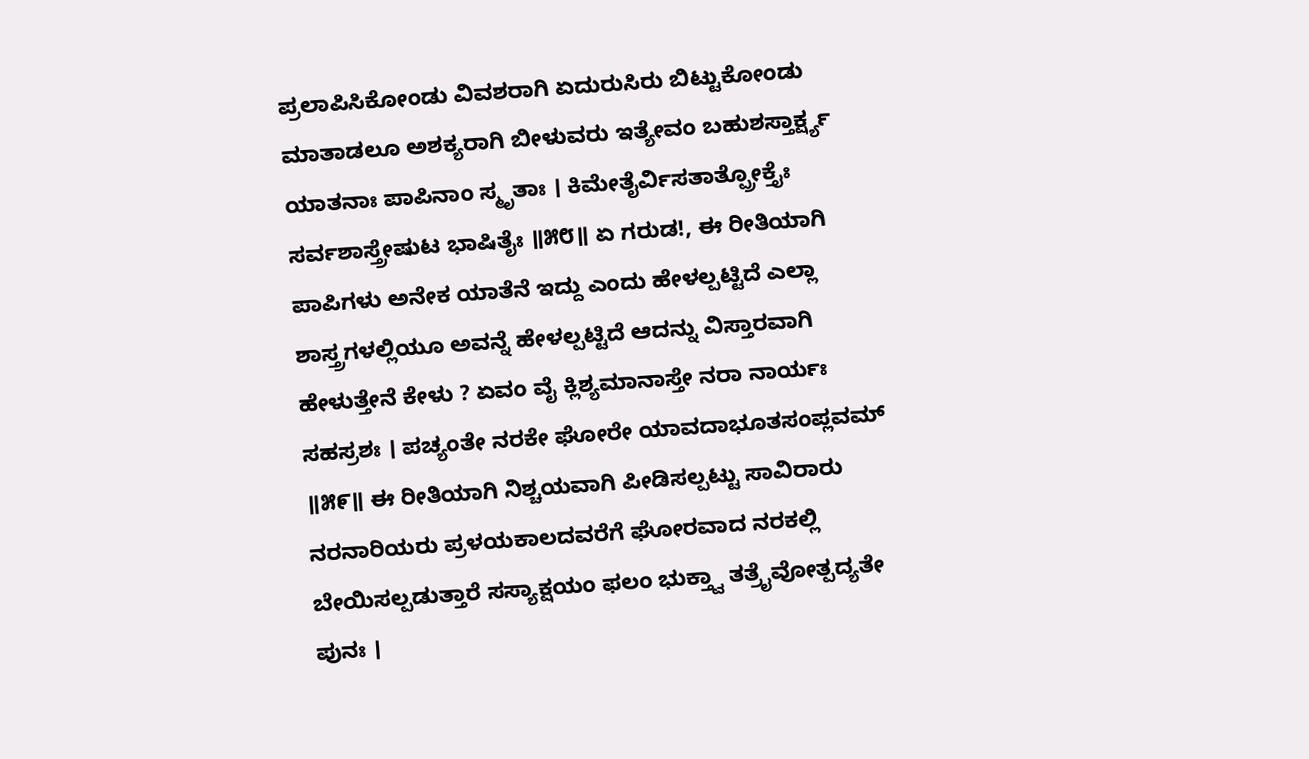ಪ್ರಲಾಪಿಸಿಕೋಂಡು ವಿವಶರಾಗಿ ಏದುರುಸಿರು ಬಿಟ್ಟುಕೋಂಡು ಮಾತಾಡಲೂ ಅಶಕ್ಯರಾಗಿ ಬೀಳುವರು ಇತ್ಯೇವಂ ಬಹುಶಸ್ತಾರ್ಕ್ಷ್ಯ ಯಾತನಾಃ ಪಾಪಿನಾಂ ಸ್ಮೃತಾಃ । ಕಿಮೇತೈರ್ವಿಸತಾತ್ಪ್ರೋಕ್ತೈಃ ಸರ್ವಶಾಸ್ತ್ರೇಷುಟ ಭಾಷಿತೈಃ ॥೫೮॥ ಏ ಗರುಡ!, ಈ ರೀತಿಯಾಗಿ ಪಾಪಿಗಳು ಅನೇಕ ಯಾತೆನೆ ಇದ್ದು ಎಂದು ಹೇಳಲ್ಪಟ್ಟಿದೆ ಎಲ್ಲಾ ಶಾಸ್ತ್ರಗಳಲ್ಲಿಯೂ ಅವನ್ನೆ ಹೇಳಲ್ಪಟ್ಟಿದೆ ಆದನ್ನು ವಿಸ್ತಾರವಾಗಿ ಹೇಳುತ್ತೇನೆ ಕೇಳು ? ಏವಂ ವೈ ಕ್ಲಿಶ್ಯಮಾನಾಸ್ತೇ ನರಾ ನಾರ್ಯಃ ಸಹಸ್ರಶಃ । ಪಚ್ಯಂತೇ ನರಕೇ ಘೋರೇ ಯಾವದಾಭೂತಸಂಪ್ಲವಮ್ ॥೫೯॥ ಈ ರೀತಿಯಾಗಿ ನಿಶ್ಚಯವಾಗಿ ಪೀಡಿಸಲ್ಪಟ್ಟು ಸಾವಿರಾರು ನರನಾರಿಯರು ಪ್ರಳಯಕಾಲದವರೆಗೆ ಘೋರವಾದ ನರಕಲ್ಲಿ ಬೇಯಿಸಲ್ಪಡುತ್ತಾರೆ ಸಸ್ಯಾಕ್ಷಯಂ ಫಲಂ ಭುಕ್ತ್ವಾ ತತ್ರೈವೋತ್ಪದ್ಯತೇ ಪುನಃ ।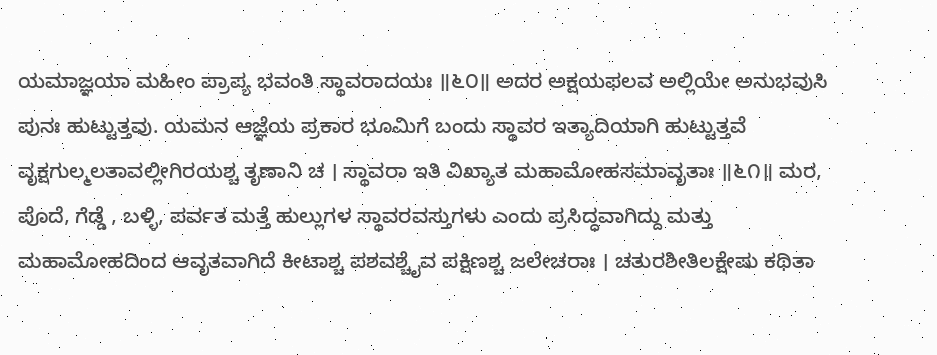ಯಮಾಜ್ಞಯಾ ಮಹೀಂ ಪ್ರಾಪ್ಯ ಭವಂತಿ ಸ್ಥಾವರಾದಯಃ ॥೬೦॥ ಅದರ ಅಕ್ಷಯಫಲವ ಅಲ್ಲಿಯೇ ಅನುಭವುಸಿ ಪುನಃ ಹುಟ್ಟುತ್ತವು. ಯಮನ ಆಜ್ಞೆಯ ಪ್ರಕಾರ ಭೂಮಿಗೆ ಬಂದು ಸ್ಥಾವರ ಇತ್ಯಾದಿಯಾಗಿ ಹುಟ್ಟುತ್ತವೆ ವೃಕ್ಷಗುಲ್ಮಲತಾವಲ್ಲೀಗಿರಯಶ್ಚ ತೃಣಾನಿ ಚ । ಸ್ಥಾವರಾ ಇತಿ ವಿಖ್ಯಾತ ಮಹಾಮೋಹಸಮಾವೃತಾಃ ॥೬೧॥ ಮರ, ಪೊದೆ, ಗೆಡ್ಡೆ , ಬಳ್ಳಿ, ಪರ್ವತ ಮತ್ತೆ ಹುಲ್ಲುಗಳ ಸ್ಥಾವರವಸ್ತುಗಳು ಎಂದು ಪ್ರಸಿದ್ಧವಾಗಿದ್ದು ಮತ್ತು ಮಹಾಮೋಹದಿಂದ ಆವೃತವಾಗಿದೆ ಕೀಟಾಶ್ಚ ಪಶವಶ್ಚೈವ ಪಕ್ಷಿಣಶ್ಚ ಜಲೇಚರಾಃ । ಚತುರಶೀತಿಲಕ್ಷೇಷು ಕಥಿತಾ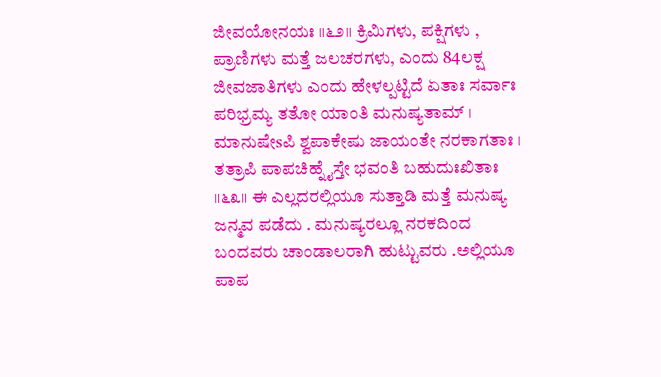ಜೀವಯೋನಯಃ ॥೬೨॥ ಕ್ರಿಮಿಗಳು, ಪಕ್ಷಿಗಳು , ಪ್ರಾಣಿಗಳು ಮತ್ತೆ ಜಲಚರಗಳು, ಎಂದು 84ಲಕ್ಷ ಜೀವಜಾತಿಗಳು ಎಂದು ಹೇಳಲ್ಪಟ್ಟಿದೆ ಏತಾಃ ಸರ್ವಾಃ ಪರಿಭ್ರಮ್ಯ ತತೋ ಯಾಂತಿ ಮನುಷ್ಯತಾಮ್ । ಮಾನುಷೇsಪಿ ಶ್ವಪಾಕೇಷು ಜಾಯಂತೇ ನರಕಾಗತಾಃ । ತತ್ರಾಪಿ ಪಾಪಚಿಹ್ನೈಸ್ತೇ ಭವಂತಿ ಬಹುದುಃಖಿತಾಃ ॥೬೩॥ ಈ ಎಲ್ಲದರಲ್ಲಿಯೂ ಸುತ್ತಾಡಿ ಮತ್ತೆ ಮನುಷ್ಯ ಜನ್ಮವ ಪಡೆದು . ಮನುಷ್ಯರಲ್ಲೂ ನರಕದಿಂದ ಬಂದವರು ಚಾಂಡಾಲರಾಗಿ ಹುಟ್ಟುವರು .ಅಲ್ಲಿಯೂ ಪಾಪ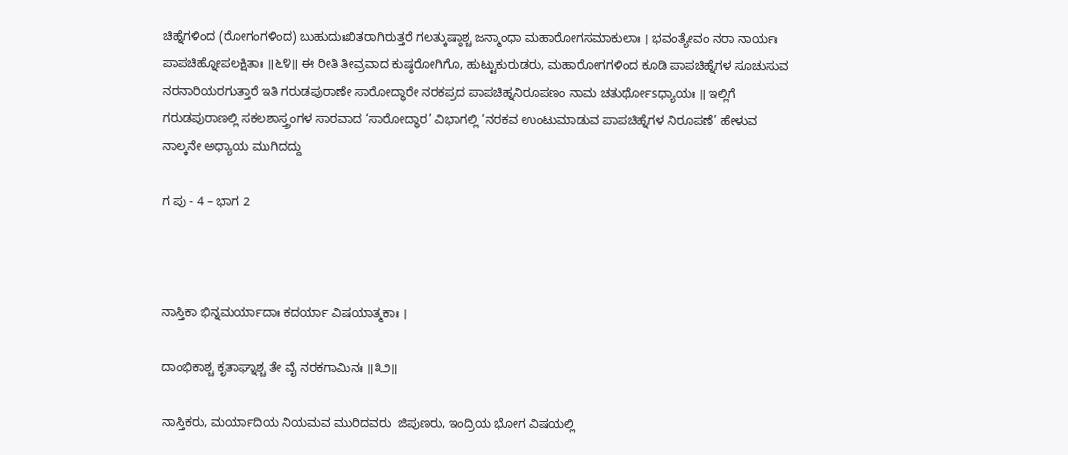ಚಿಹ್ನೆಗಳಿಂದ (ರೋಗಂಗಳಿಂದ) ಬುಹುದುಃಖಿತರಾಗಿರುತ್ತರೆ ಗಲತ್ಕುಷ್ಠಾಶ್ಚ ಜನ್ಮಾಂಧಾ ಮಹಾರೋಗಸಮಾಕುಲಾಃ । ಭವಂತ್ಯೇವಂ ನರಾ ನಾರ್ಯಃ ಪಾಪಚಿಹ್ನೋಪಲಕ್ಷಿತಾಃ ॥೬೪॥ ಈ ರೀತಿ ತೀವ್ರವಾದ ಕುಷ್ಠರೋಗಿಗೊ, ಹುಟ್ಟುಕುರುಡರು, ಮಹಾರೋಗಗಳಿಂದ ಕೂಡಿ ಪಾಪಚಿಹ್ನೆಗಳ ಸೂಚುಸುವ ನರನಾರಿಯರಗುತ್ತಾರೆ ಇತಿ ಗರುಡಪುರಾಣೇ ಸಾರೋದ್ಧಾರೇ ನರಕಪ್ರದ ಪಾಪಚಿಹ್ನನಿರೂಪಣಂ ನಾಮ ಚತುರ್ಥೋsಧ್ಯಾಯಃ ॥ ಇಲ್ಲಿಗೆ ಗರುಡಪುರಾಣಲ್ಲಿ ಸಕಲಶಾಸ್ತ್ರಂಗಳ ಸಾರವಾದ ‘ಸಾರೋದ್ಧಾರ’ ವಿಭಾಗಲ್ಲಿ ‘ನರಕವ ಉಂಟುಮಾಡುವ ಪಾಪಚಿಹ್ನೆಗಳ ನಿರೂಪಣೆ’ ಹೇಳುವ ನಾಲ್ಕನೇ ಅಧ್ಯಾಯ ಮುಗಿದದ್ದು

ಗ ಪು - 4 – ಭಾಗ 2



ನಾಸ್ತಿಕಾ ಭಿನ್ನಮರ್ಯಾದಾಃ ಕದರ್ಯಾ ವಿಷಯಾತ್ಮಕಾಃ ।

ದಾಂಭಿಕಾಶ್ಚ ಕೃತಾಘ್ನಾಶ್ಚ ತೇ ವೈ ನರಕಗಾಮಿನಃ ॥೩೨॥

ನಾಸ್ತಿಕರು, ಮರ್ಯಾದಿಯ ನಿಯಮವ ಮುರಿದವರು  ಜಿಪುಣರು, ಇಂದ್ರಿಯ ಭೋಗ ವಿಷಯಲ್ಲಿ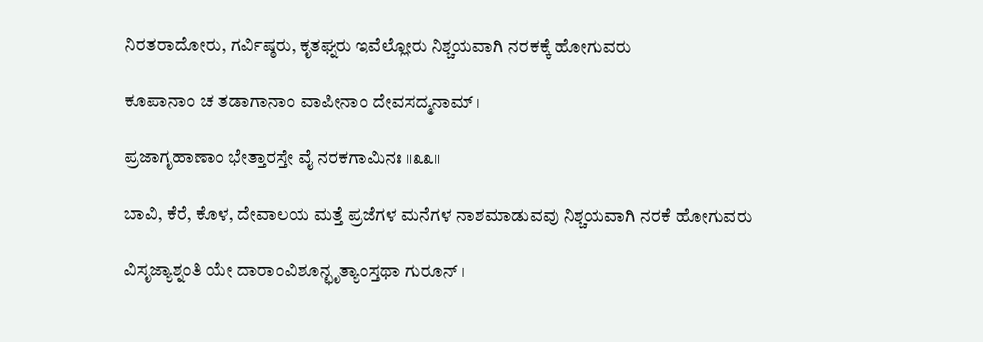ನಿರತರಾದೋರು, ಗರ್ವಿಷ್ಠರು, ಕೃತಘ್ನರು ಇವೆಲ್ಲೋರು ನಿಶ್ಚಯವಾಗಿ ನರಕಕ್ಕೆ ಹೋಗುವರು

ಕೂಪಾನಾಂ ಚ ತಡಾಗಾನಾಂ ವಾಪೀನಾಂ ದೇವಸದ್ಮನಾಮ್ ।

ಪ್ರಜಾಗೃಹಾಣಾಂ ಭೇತ್ತಾರಸ್ತೇ ವೈ ನರಕಗಾಮಿನಃ ॥೩೩॥

ಬಾವಿ, ಕೆರೆ, ಕೊಳ, ದೇವಾಲಯ ಮತ್ತೆ ಪ್ರಜೆಗಳ ಮನೆಗಳ ನಾಶಮಾಡುವವು ನಿಶ್ಚಯವಾಗಿ ನರಕೆ ಹೋಗುವರು

ವಿಸೃಜ್ಯಾಶ್ನಂತಿ ಯೇ ದಾರಾಂವಿಶೂನ್ಛೃತ್ಯಾಂಸ್ತಥಾ ಗುರೂನ್ ।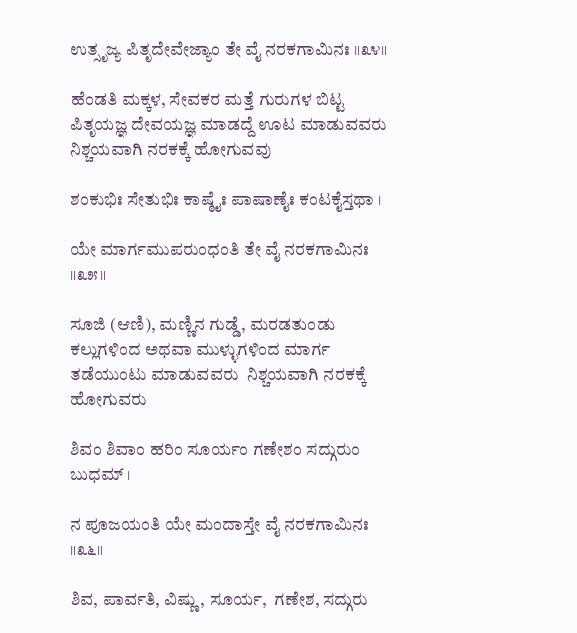ಉತ್ಸೃಜ್ಯ ಪಿತೃದೇವೇಜ್ಯಾಂ ತೇ ವೈ ನರಕಗಾಮಿನಃ ॥೩೪॥

ಹೆಂಡತಿ ಮಕ್ಕಳ, ಸೇವಕರ ಮತ್ತೆ ಗುರುಗಳ ಬಿಟ್ಟ ಪಿತೃಯಜ್ಞ ದೇವಯಜ್ಞ ಮಾಡದ್ದೆ ಊಟ ಮಾಡುವವರು  ನಿಶ್ಚಯವಾಗಿ ನರಕಕ್ಕೆ ಹೋಗುವವು

ಶಂಕುಭಿಃ ಸೇತುಭಿಃ ಕಾಷ್ಠೈಃ ಪಾಷಾಣೈಃ ಕಂಟಕೈಸ್ತಥಾ ।

ಯೇ ಮಾರ್ಗಮುಪರುಂಧಂತಿ ತೇ ವೈ ನರಕಗಾಮಿನಃ ॥೩೫॥

ಸೂಜಿ (ಆಣಿ), ಮಣ್ಣಿನ ಗುಡ್ಡೆ, ಮರಡತುಂಡು  ಕಲ್ಲುಗಳಿಂದ ಅಥವಾ ಮುಳ್ಳುಗಳಿಂದ ಮಾರ್ಗ ತಡೆಯುಂಟು ಮಾಡುವವರು  ನಿಶ್ಚಯವಾಗಿ ನರಕಕ್ಕೆ ಹೋಗುವರು

ಶಿವಂ ಶಿವಾಂ ಹರಿಂ ಸೂರ್ಯಂ ಗಣೇಶಂ ಸದ್ಗುರುಂ ಬುಧಮ್ ।

ನ ಪೂಜಯಂತಿ ಯೇ ಮಂದಾಸ್ತೇ ವೈ ನರಕಗಾಮಿನಃ ॥೩೬॥

ಶಿವ, ಪಾರ್ವತಿ, ವಿಷ್ಣು, ಸೂರ್ಯ,  ಗಣೇಶ, ಸದ್ಗುರು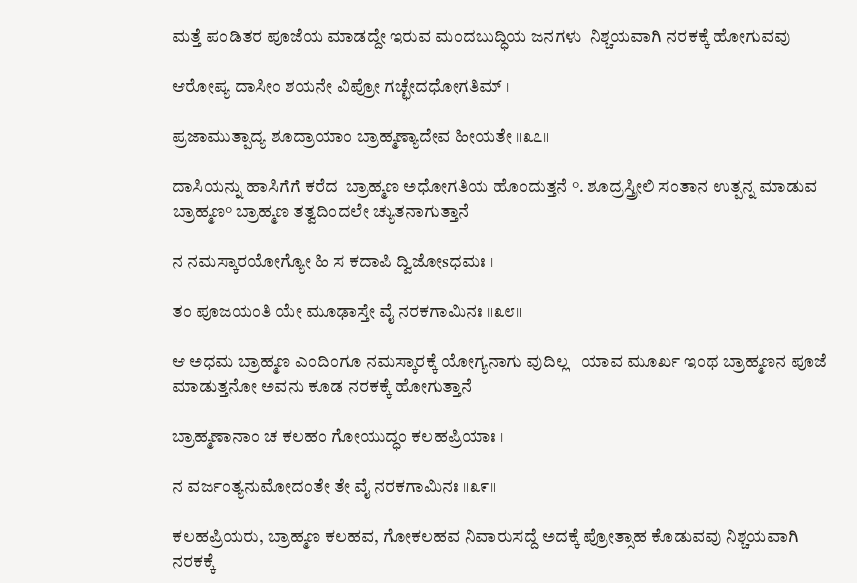ಮತ್ತೆ ಪಂಡಿತರ ಪೂಜೆಯ ಮಾಡದ್ದೇ ಇರುವ ಮಂದಬುದ್ಧಿಯ ಜನಗಳು  ನಿಶ್ಚಯವಾಗಿ ನರಕಕ್ಕೆ ಹೋಗುವವು

ಆರೋಪ್ಯ ದಾಸೀಂ ಶಯನೇ ವಿಪ್ರೋ ಗಚ್ಛೇದಧೋಗತಿಮ್ ।

ಪ್ರಜಾಮುತ್ಪಾದ್ಯ ಶೂದ್ರಾಯಾಂ ಬ್ರಾಹ್ಮಣ್ಯಾದೇವ ಹೀಯತೇ ॥೩೭॥

ದಾಸಿಯನ್ನು ಹಾಸಿಗೆಗೆ ಕರೆದ  ಬ್ರಾಹ್ಮಣ ಅಧೋಗತಿಯ ಹೊಂದುತ್ತನೆ °. ಶೂದ್ರಸ್ತ್ರೀಲಿ ಸಂತಾನ ಉತ್ಪನ್ನ ಮಾಡುವ ಬ್ರಾಹ್ಮಣ° ಬ್ರಾಹ್ಮಣ ತತ್ವದಿಂದಲೇ ಚ್ಯುತನಾಗುತ್ತಾನೆ

ನ ನಮಸ್ಕಾರಯೋಗ್ಯೋ ಹಿ ಸ ಕದಾಪಿ ದ್ವಿಜೋsಧಮಃ ।

ತಂ ಪೂಜಯಂತಿ ಯೇ ಮೂಢಾಸ್ತೇ ವೈ ನರಕಗಾಮಿನಃ ॥೩೮॥

ಆ ಅಧಮ ಬ್ರಾಹ್ಮಣ ಎಂದಿಂಗೂ ನಮಸ್ಕಾರಕ್ಕೆ ಯೋಗ್ಯನಾಗು ವುದಿಲ್ಲ   ಯಾವ ಮೂರ್ಖ ಇಂಥ ಬ್ರಾಹ್ಮಣನ ಪೂಜೆ ಮಾಡುತ್ತನೋ ಅವನು ಕೂಡ ನರಕಕ್ಕೆ ಹೋಗುತ್ತಾನೆ

ಬ್ರಾಹ್ಮಣಾನಾಂ ಚ ಕಲಹಂ ಗೋಯುದ್ಧಂ ಕಲಹಪ್ರಿಯಾಃ ।

ನ ವರ್ಜಂತ್ಯನುಮೋದಂತೇ ತೇ ವೈ ನರಕಗಾಮಿನಃ ॥೩೯॥

ಕಲಹಪ್ರಿಯರು, ಬ್ರಾಹ್ಮಣ ಕಲಹವ, ಗೋಕಲಹವ ನಿವಾರುಸದ್ದೆ ಅದಕ್ಕೆ ಪ್ರೋತ್ಸಾಹ ಕೊಡುವವು ನಿಶ್ಚಯವಾಗಿ ನರಕಕ್ಕೆ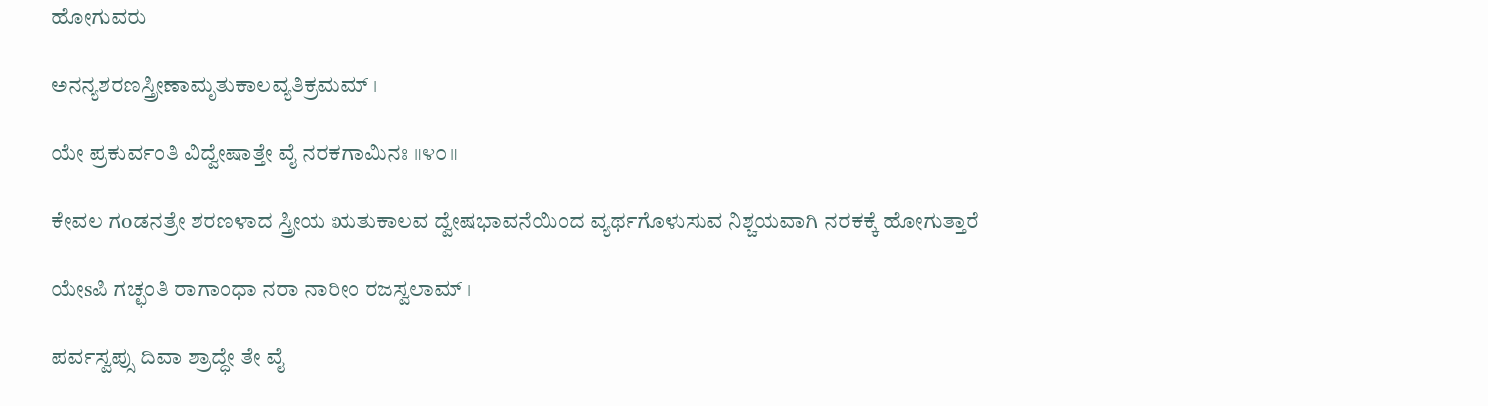ಹೋಗುವರು

ಅನನ್ಯಶರಣಸ್ತ್ರೀಣಾಮೃತುಕಾಲವ್ಯತಿಕ್ರಮಮ್ ।

ಯೇ ಪ್ರಕುರ್ವಂತಿ ವಿದ್ವೇಷಾತ್ತೇ ವೈ ನರಕಗಾಮಿನಃ ॥೪೦॥

ಕೇವಲ ಗoಡನತ್ರೇ ಶರಣಳಾದ ಸ್ತ್ರೀಯ ಋತುಕಾಲವ ದ್ವೇಷಭಾವನೆಯಿಂದ ವ್ಯರ್ಥಗೊಳುಸುವ ನಿಶ್ಚಯವಾಗಿ ನರಕಕ್ಕೆ ಹೋಗುತ್ತಾರೆ

ಯೇsಪಿ ಗಚ್ಛಂತಿ ರಾಗಾಂಧಾ ನರಾ ನಾರೀಂ ರಜಸ್ವಲಾಮ್ ।

ಪರ್ವಸ್ವಪ್ಸು ದಿವಾ ಶ್ರಾದ್ಧೇ ತೇ ವೈ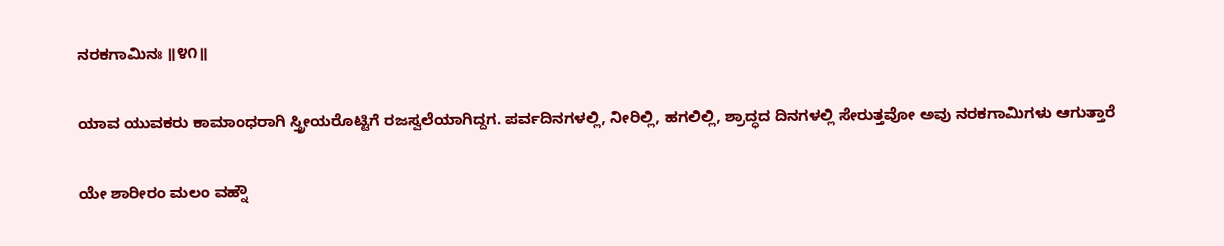ನರಕಗಾಮಿನಃ ॥೪೧॥

ಯಾವ ಯುವಕರು ಕಾಮಾಂಧರಾಗಿ ಸ್ತ್ರೀಯರೊಟ್ಟಿಗೆ ರಜಸ್ವಲೆಯಾಗಿದ್ದಗ. ಪರ್ವದಿನಗಳಲ್ಲಿ, ನೀರಿಲ್ಲಿ, ಹಗಲಿಲ್ಲಿ, ಶ್ರಾದ್ಧದ ದಿನಗಳಲ್ಲಿ ಸೇರುತ್ತವೋ ಅವು ನರಕಗಾಮಿಗಳು ಆಗುತ್ತಾರೆ

ಯೇ ಶಾರೀರಂ ಮಲಂ ವಹ್ನೌ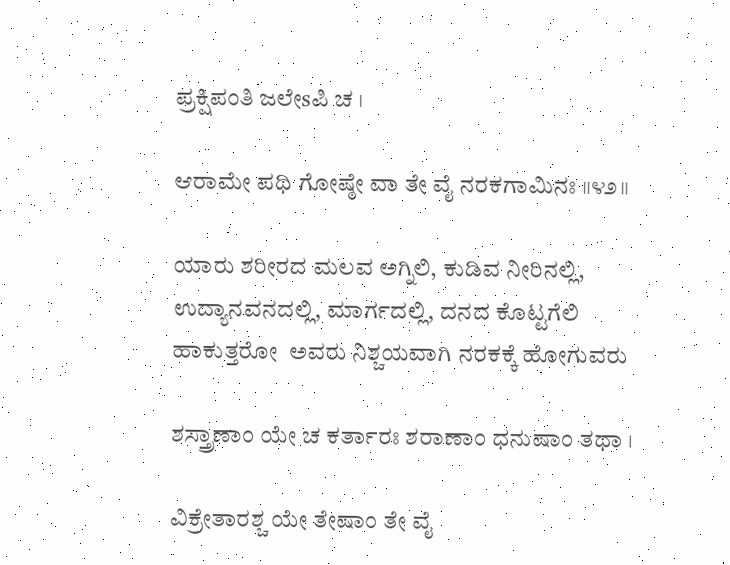ಪ್ರಕ್ಷಿಪಂತಿ ಜಲೇsಪಿ ಚ ।

ಆರಾಮೇ ಪಥಿ ಗೋಷ್ಠೇ ವಾ ತೇ ವೈ ನರಕಗಾಮಿನಃ ॥೪೨॥

ಯಾರು ಶರೀರದ ಮಲವ ಅಗ್ನಿಲಿ, ಕುಡಿವ ನೀರಿನಲ್ಲಿ, ಉದ್ಯಾನವನದಲ್ಲಿ, ಮಾರ್ಗದಲ್ಲಿ, ದನದ ಕೊಟ್ಟಗೆಲಿ ಹಾಕುತ್ತರೋ  ಅವರು ನಿಶ್ಚಯವಾಗಿ ನರಕಕ್ಕೆ ಹೋಗುವರು

ಶಸ್ತ್ರಾಣಾಂ ಯೇ ಚ ಕರ್ತಾರಃ ಶರಾಣಾಂ ಧನುಷಾಂ ತಥಾ ।

ವಿಕ್ರೇತಾರಶ್ಚ ಯೇ ತೇಷಾಂ ತೇ ವೈ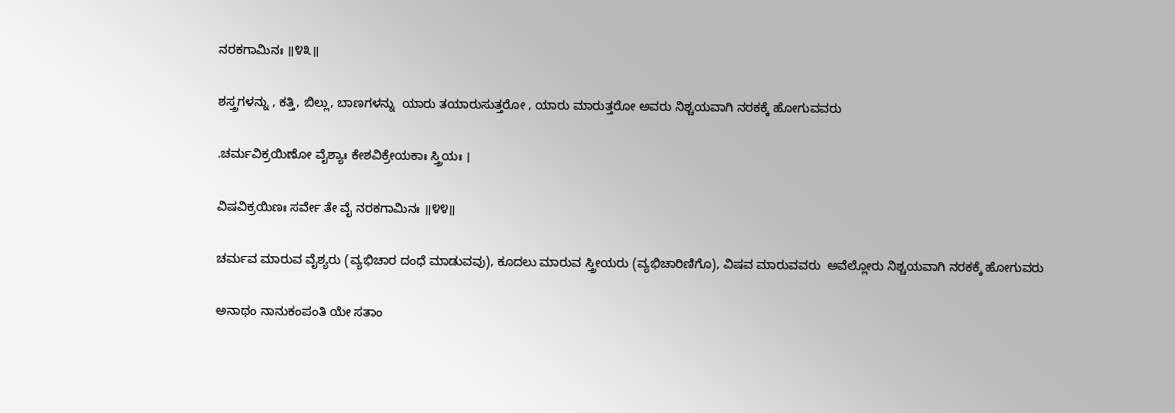ನರಕಗಾಮಿನಃ ॥೪೩॥

ಶಸ್ತ್ರಗಳನ್ನು , ಕತ್ತಿ, ಬಿಲ್ಲು, ಬಾಣಗಳನ್ನು  ಯಾರು ತಯಾರುಸುತ್ತರೋ , ಯಾರು ಮಾರುತ್ತರೋ ಅವರು ನಿಶ್ಚಯವಾಗಿ ನರಕಕ್ಕೆ ಹೋಗುವವರು

.ಚರ್ಮವಿಕ್ರಯಿಣೋ ವೈಶ್ಯಾಃ ಕೇಶವಿಕ್ರೇಯಕಾಃ ಸ್ತ್ರಿಯಃ ।

ವಿಷವಿಕ್ರಯಿಣಃ ಸರ್ವೇ ತೇ ವೈ ನರಕಗಾಮಿನಃ ॥೪೪॥

ಚರ್ಮವ ಮಾರುವ ವೈಶ್ಯರು (ವ್ಯಭಿಚಾರ ದಂಧೆ ಮಾಡುವವು), ಕೂದಲು ಮಾರುವ ಸ್ತ್ರೀಯರು (ವ್ಯಭಿಚಾರಿಣಿಗೊ), ವಿಷವ ಮಾರುವವರು  ಅವೆಲ್ಲೋರು ನಿಶ್ಚಯವಾಗಿ ನರಕಕ್ಕೆ ಹೋಗುವರು

ಅನಾಥಂ ನಾನುಕಂಪಂತಿ ಯೇ ಸತಾಂ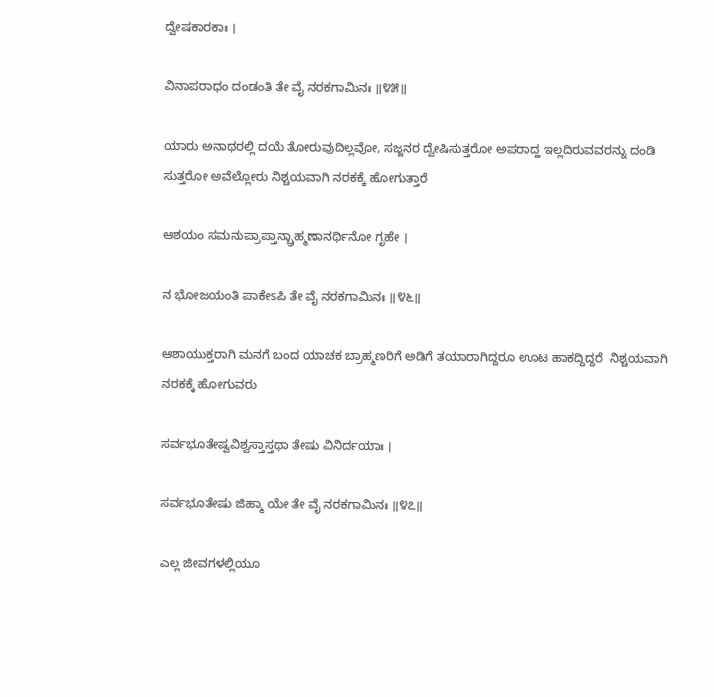ದ್ವೇಷಕಾರಕಾಃ ।

ವಿನಾಪರಾಧಂ ದಂಡಂತಿ ತೇ ವೈ ನರಕಗಾಮಿನಃ ॥೪೫॥

ಯಾರು ಅನಾಥರಲ್ಲಿ ದಯೆ ತೋರುವುದಿಲ್ಲವೋ, ಸಜ್ಜನರ ದ್ವೇಷಿಸುತ್ತರೋ ಅಪರಾದ್ಹ ಇಲ್ಲದಿರುವವರನ್ನು ದಂಡಿ ಸುತ್ತರೋ ಅವೆಲ್ಲೋರು ನಿಶ್ಚಯವಾಗಿ ನರಕಕ್ಕೆ ಹೋಗುತ್ತಾರೆ

ಆಶಯಂ ಸಮನುಪ್ರಾಪ್ತಾನ್ಬ್ರಾಹ್ಮಣಾನರ್ಥಿನೋ ಗೃಹೇ ।

ನ ಭೋಜಯಂತಿ ಪಾಕೇsಪಿ ತೇ ವೈ ನರಕಗಾಮಿನಃ ॥೪೬॥

ಆಶಾಯುಕ್ತರಾಗಿ ಮನಗೆ ಬಂದ ಯಾಚಕ ಬ್ರಾಹ್ಮಣರಿಗೆ ಅಡಿಗೆ ತಯಾರಾಗಿದ್ದರೂ ಊಟ ಹಾಕದ್ದಿದ್ದರೆ  ನಿಶ್ಚಯವಾಗಿ ನರಕಕ್ಕೆ ಹೋಗುವರು

ಸರ್ವಭೂತೇಷ್ವವಿಶ್ವಸ್ತಾಸ್ತಥಾ ತೇಷು ವಿನಿರ್ದಯಾಃ ।

ಸರ್ವಭೂತೇಷು ಜಿಹ್ಮಾ ಯೇ ತೇ ವೈ ನರಕಗಾಮಿನಃ ॥೪೭॥

ಎಲ್ಲ ಜೀವಗಳಲ್ಲಿಯೂ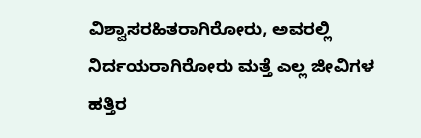ವಿಶ್ವಾಸರಹಿತರಾಗಿರೋರು, ಅವರಲ್ಲಿ ನಿರ್ದಯರಾಗಿರೋರು ಮತ್ತೆ ಎಲ್ಲ ಜೀವಿಗಳ ಹತ್ತಿರ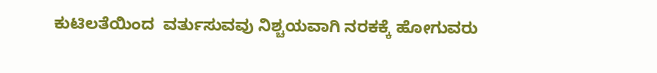ಕುಟಿಲತೆಯಿಂದ  ವರ್ತುಸುವವು ನಿಶ್ಚಯವಾಗಿ ನರಕಕ್ಕೆ ಹೋಗುವರು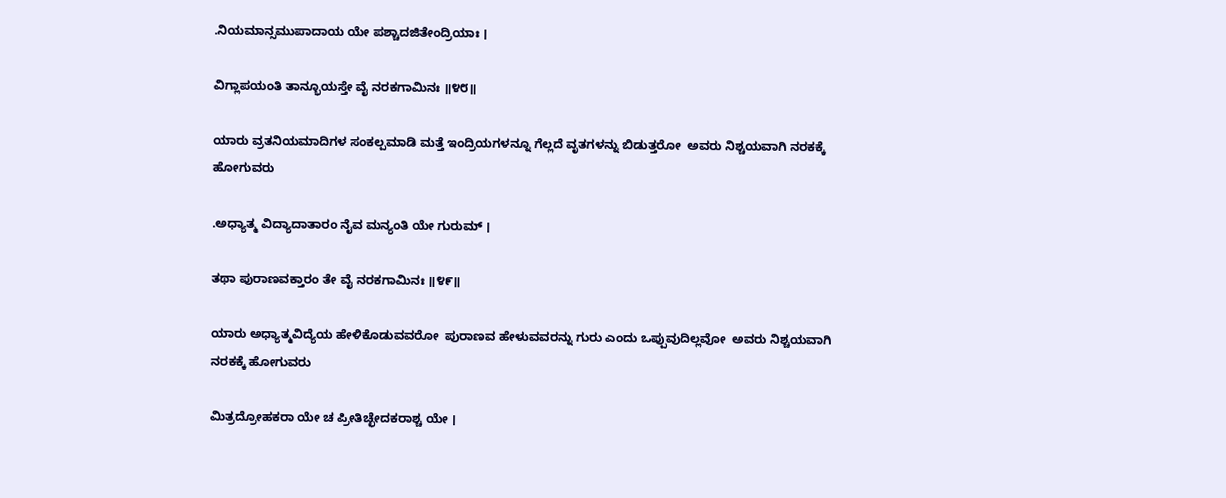.ನಿಯಮಾನ್ಸಮುಪಾದಾಯ ಯೇ ಪಶ್ಚಾದಜಿತೇಂದ್ರಿಯಾಃ ।

ವಿಗ್ಲಾಪಯಂತಿ ತಾನ್ಭೂಯಸ್ತೇ ವೈ ನರಕಗಾಮಿನಃ ॥೪೮॥

ಯಾರು ವ್ರತನಿಯಮಾದಿಗಳ ಸಂಕಲ್ಪಮಾಡಿ ಮತ್ತೆ ಇಂದ್ರಿಯಗಳನ್ನೂ ಗೆಲ್ಲದೆ ವೃತಗಳನ್ನು ಬಿಡುತ್ತರೋ  ಅವರು ನಿಶ್ಚಯವಾಗಿ ನರಕಕ್ಕೆ ಹೋಗುವರು

.ಅಧ್ಯಾತ್ಮ ವಿದ್ಯಾದಾತಾರಂ ನೈವ ಮನ್ಯಂತಿ ಯೇ ಗುರುಮ್ ।

ತಥಾ ಪುರಾಣವಕ್ತಾರಂ ತೇ ವೈ ನರಕಗಾಮಿನಃ ॥೪೯॥

ಯಾರು ಅಧ್ಯಾತ್ಮವಿದ್ಯೆಯ ಹೇಳಿಕೊಡುವವರೋ  ಪುರಾಣವ ಹೇಳುವವರನ್ನು ಗುರು ಎಂದು ಒಪ್ಪುವುದಿಲ್ಲವೋ  ಅವರು ನಿಶ್ಚಯವಾಗಿ ನರಕಕ್ಕೆ ಹೋಗುವರು

ಮಿತ್ರದ್ರೋಹಕರಾ ಯೇ ಚ ಪ್ರೀತಿಚ್ಛೇದಕರಾಶ್ಚ ಯೇ ।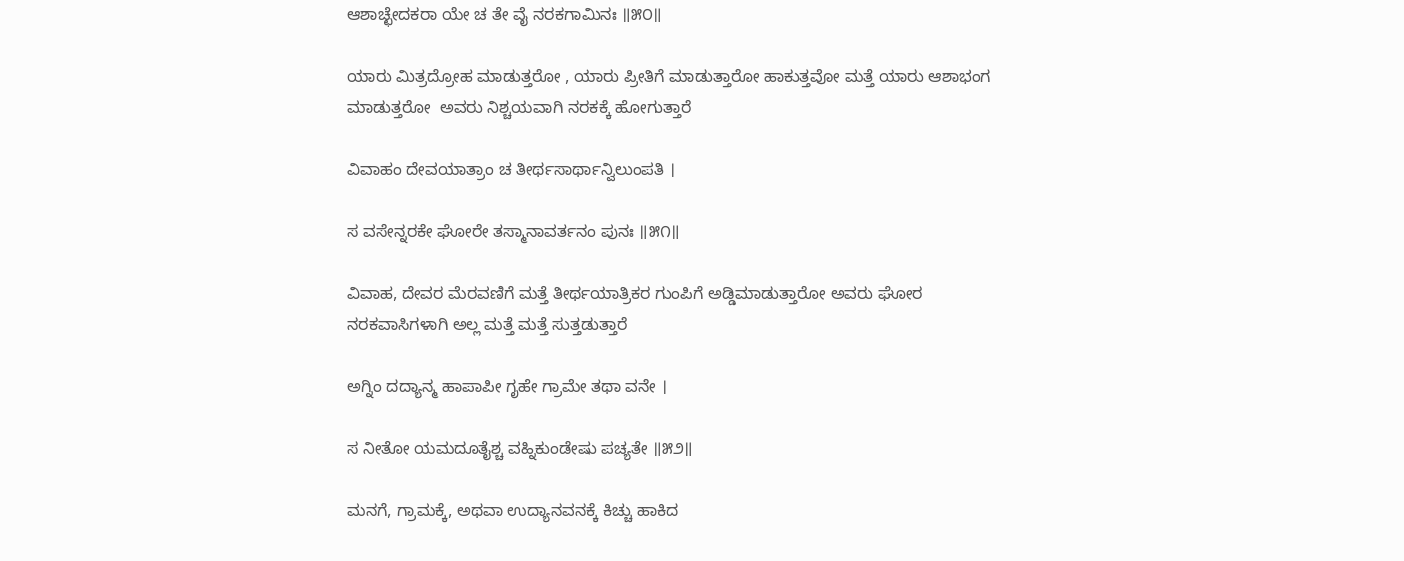ಆಶಾಚ್ಛೇದಕರಾ ಯೇ ಚ ತೇ ವೈ ನರಕಗಾಮಿನಃ ॥೫೦॥

ಯಾರು ಮಿತ್ರದ್ರೋಹ ಮಾಡುತ್ತರೋ , ಯಾರು ಪ್ರೀತಿಗೆ ಮಾಡುತ್ತಾರೋ ಹಾಕುತ್ತವೋ ಮತ್ತೆ ಯಾರು ಆಶಾಭಂಗ ಮಾಡುತ್ತರೋ  ಅವರು ನಿಶ್ಚಯವಾಗಿ ನರಕಕ್ಕೆ ಹೋಗುತ್ತಾರೆ

ವಿವಾಹಂ ದೇವಯಾತ್ರಾಂ ಚ ತೀರ್ಥಸಾರ್ಥಾನ್ವಿಲುಂಪತಿ ।

ಸ ವಸೇನ್ನರಕೇ ಘೋರೇ ತಸ್ಮಾನಾವರ್ತನಂ ಪುನಃ ॥೫೧॥

ವಿವಾಹ, ದೇವರ ಮೆರವಣಿಗೆ ಮತ್ತೆ ತೀರ್ಥಯಾತ್ರಿಕರ ಗುಂಪಿಗೆ ಅಡ್ಡಿಮಾಡುತ್ತಾರೋ ಅವರು ಘೋರ ನರಕವಾಸಿಗಳಾಗಿ ಅಲ್ಲ ಮತ್ತೆ ಮತ್ತೆ ಸುತ್ತಡುತ್ತಾರೆ

ಅಗ್ನಿಂ ದದ್ಯಾನ್ಮ ಹಾಪಾಪೀ ಗೃಹೇ ಗ್ರಾಮೇ ತಥಾ ವನೇ ।

ಸ ನೀತೋ ಯಮದೂತೈಶ್ಚ ವಹ್ನಿಕುಂಡೇಷು ಪಚ್ಯತೇ ॥೫೨॥

ಮನಗೆ, ಗ್ರಾಮಕ್ಕೆ, ಅಥವಾ ಉದ್ಯಾನವನಕ್ಕೆ ಕಿಚ್ಚು ಹಾಕಿದ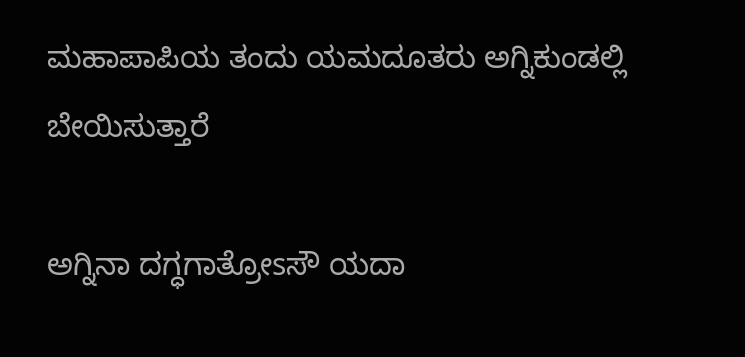ಮಹಾಪಾಪಿಯ ತಂದು ಯಮದೂತರು ಅಗ್ನಿಕುಂಡಲ್ಲಿ ಬೇಯಿಸುತ್ತಾರೆ

ಅಗ್ನಿನಾ ದಗ್ಧಗಾತ್ರೋsಸೌ ಯದಾ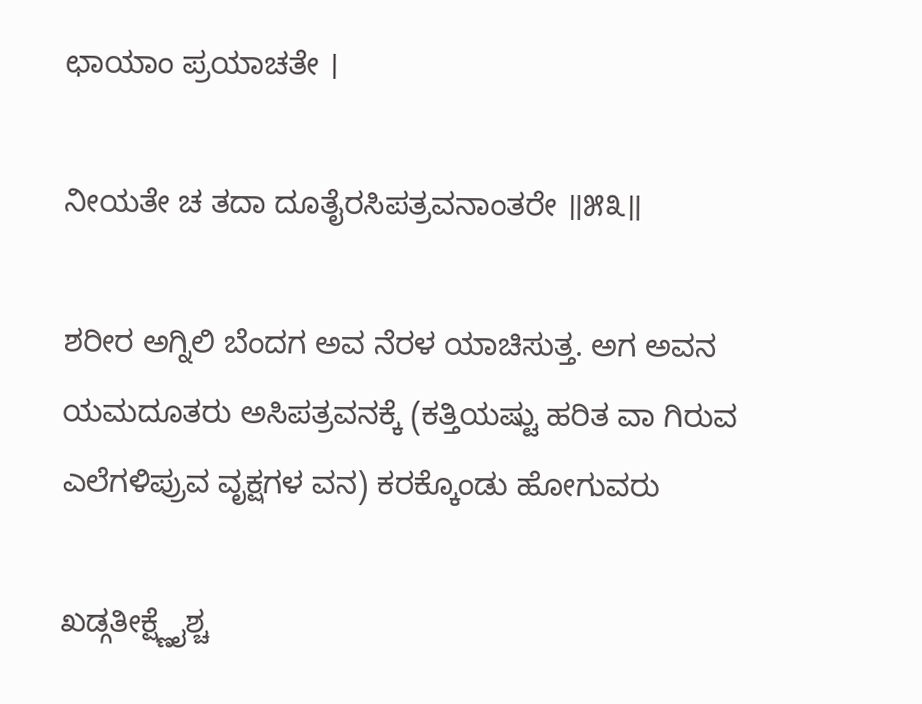ಛಾಯಾಂ ಪ್ರಯಾಚತೇ ।

ನೀಯತೇ ಚ ತದಾ ದೂತೈರಸಿಪತ್ರವನಾಂತರೇ ॥೫೩॥

ಶರೀರ ಅಗ್ನಿಲಿ ಬೆಂದಗ ಅವ ನೆರಳ ಯಾಚಿಸುತ್ತ. ಅಗ ಅವನ ಯಮದೂತರು ಅಸಿಪತ್ರವನಕ್ಕೆ (ಕತ್ತಿಯಷ್ಟು ಹರಿತ ವಾ ಗಿರುವ ಎಲೆಗಳಿಪ್ರುವ ವೃಕ್ಷಗಳ ವನ) ಕರಕ್ಕೊಂಡು ಹೋಗುವರು

ಖಡ್ಗತೀಕ್ಷ್ಣೈಶ್ಚ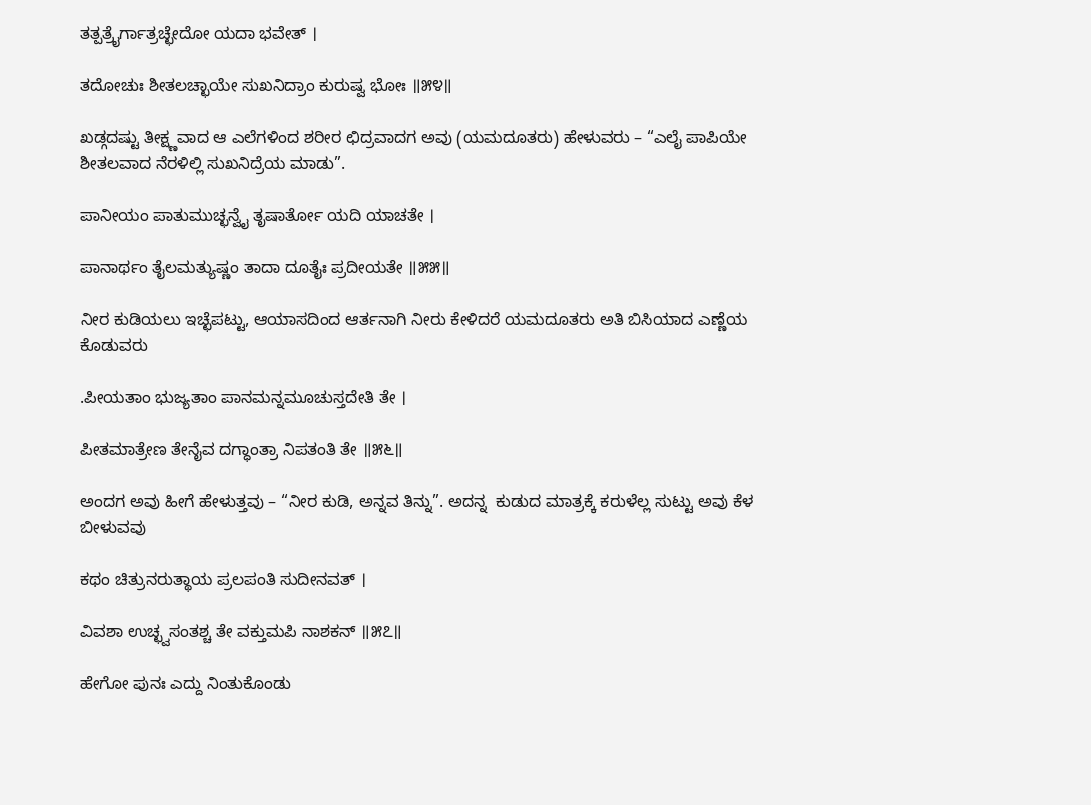ತತ್ಪತ್ರೈರ್ಗಾತ್ರಚ್ಛೇದೋ ಯದಾ ಭವೇತ್ ।

ತದೋಚುಃ ಶೀತಲಚ್ಛಾಯೇ ಸುಖನಿದ್ರಾಂ ಕುರುಷ್ವ ಭೋಃ ॥೫೪॥

ಖಡ್ಗದಷ್ಟು ತೀಕ್ಷ್ಣವಾದ ಆ ಎಲೆಗಳಿಂದ ಶರೀರ ಛಿದ್ರವಾದಗ ಅವು (ಯಮದೂತರು) ಹೇಳುವರು – “ಎಲೈ ಪಾಪಿಯೇ ಶೀತಲವಾದ ನೆರಳಿಲ್ಲಿ ಸುಖನಿದ್ರೆಯ ಮಾಡು”.

ಪಾನೀಯಂ ಪಾತುಮುಚ್ಛನ್ವೈ ತೃಷಾರ್ತೋ ಯದಿ ಯಾಚತೇ ।

ಪಾನಾರ್ಥಂ ತೈಲಮತ್ಯುಷ್ಣಂ ತಾದಾ ದೂತೈಃ ಪ್ರದೀಯತೇ ॥೫೫॥

ನೀರ ಕುಡಿಯಲು ಇಚ್ಛೆಪಟ್ಟು, ಆಯಾಸದಿಂದ ಆರ್ತನಾಗಿ ನೀರು ಕೇಳಿದರೆ ಯಮದೂತರು ಅತಿ ಬಿಸಿಯಾದ ಎಣ್ಣೆಯ ಕೊಡುವರು

.ಪೀಯತಾಂ ಭುಜ್ಯತಾಂ ಪಾನಮನ್ನಮೂಚುಸ್ತದೇತಿ ತೇ ।

ಪೀತಮಾತ್ರೇಣ ತೇನೈವ ದಗ್ಧಾಂತ್ರಾ ನಿಪತಂತಿ ತೇ ॥೫೬॥

ಅಂದಗ ಅವು ಹೀಗೆ ಹೇಳುತ್ತವು – “ನೀರ ಕುಡಿ, ಅನ್ನವ ತಿನ್ನು”. ಅದನ್ನ  ಕುಡುದ ಮಾತ್ರಕ್ಕೆ ಕರುಳೆಲ್ಲ ಸುಟ್ಟು ಅವು ಕೆಳ ಬೀಳುವವು

ಕಥಂ ಚಿತ್ರುನರುತ್ಥಾಯ ಪ್ರಲಪಂತಿ ಸುದೀನವತ್ ।

ವಿವಶಾ ಉಚ್ಛ್ವಸಂತಶ್ಚ ತೇ ವಕ್ತುಮಪಿ ನಾಶಕನ್ ॥೫೭॥

ಹೇಗೋ ಪುನಃ ಎದ್ದು ನಿಂತುಕೊಂಡು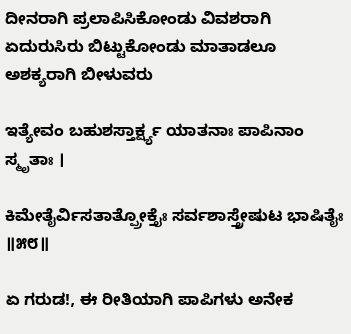ದೀನರಾಗಿ ಪ್ರಲಾಪಿಸಿಕೋಂಡು ವಿವಶರಾಗಿ ಏದುರುಸಿರು ಬಿಟ್ಟುಕೋಂಡು ಮಾತಾಡಲೂ ಅಶಕ್ಯರಾಗಿ ಬೀಳುವರು

ಇತ್ಯೇವಂ ಬಹುಶಸ್ತಾರ್ಕ್ಷ್ಯ ಯಾತನಾಃ ಪಾಪಿನಾಂ ಸ್ಮೃತಾಃ ।

ಕಿಮೇತೈರ್ವಿಸತಾತ್ಪ್ರೋಕ್ತೈಃ ಸರ್ವಶಾಸ್ತ್ರೇಷುಟ ಭಾಷಿತೈಃ ॥೫೮॥

ಏ ಗರುಡ!, ಈ ರೀತಿಯಾಗಿ ಪಾಪಿಗಳು ಅನೇಕ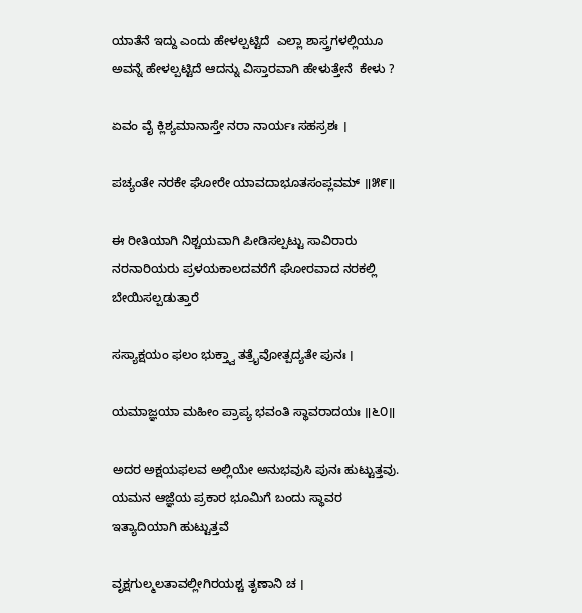ಯಾತೆನೆ ಇದ್ದು ಎಂದು ಹೇಳಲ್ಪಟ್ಟಿದೆ  ಎಲ್ಲಾ ಶಾಸ್ತ್ರಗಳಲ್ಲಿಯೂ ಅವನ್ನೆ ಹೇಳಲ್ಪಟ್ಟಿದೆ ಆದನ್ನು ವಿಸ್ತಾರವಾಗಿ ಹೇಳುತ್ತೇನೆ  ಕೇಳು ?

ಏವಂ ವೈ ಕ್ಲಿಶ್ಯಮಾನಾಸ್ತೇ ನರಾ ನಾರ್ಯಃ ಸಹಸ್ರಶಃ ।

ಪಚ್ಯಂತೇ ನರಕೇ ಘೋರೇ ಯಾವದಾಭೂತಸಂಪ್ಲವಮ್ ॥೫೯॥

ಈ ರೀತಿಯಾಗಿ ನಿಶ್ಚಯವಾಗಿ ಪೀಡಿಸಲ್ಪಟ್ಟು ಸಾವಿರಾರು ನರನಾರಿಯರು ಪ್ರಳಯಕಾಲದವರೆಗೆ ಘೋರವಾದ ನರಕಲ್ಲಿ ಬೇಯಿಸಲ್ಪಡುತ್ತಾರೆ

ಸಸ್ಯಾಕ್ಷಯಂ ಫಲಂ ಭುಕ್ತ್ವಾ ತತ್ರೈವೋತ್ಪದ್ಯತೇ ಪುನಃ ।

ಯಮಾಜ್ಞಯಾ ಮಹೀಂ ಪ್ರಾಪ್ಯ ಭವಂತಿ ಸ್ಥಾವರಾದಯಃ ॥೬೦॥

ಅದರ ಅಕ್ಷಯಫಲವ ಅಲ್ಲಿಯೇ ಅನುಭವುಸಿ ಪುನಃ ಹುಟ್ಟುತ್ತವು. ಯಮನ ಆಜ್ಞೆಯ ಪ್ರಕಾರ ಭೂಮಿಗೆ ಬಂದು ಸ್ಥಾವರ ಇತ್ಯಾದಿಯಾಗಿ ಹುಟ್ಟುತ್ತವೆ

ವೃಕ್ಷಗುಲ್ಮಲತಾವಲ್ಲೀಗಿರಯಶ್ಚ ತೃಣಾನಿ ಚ ।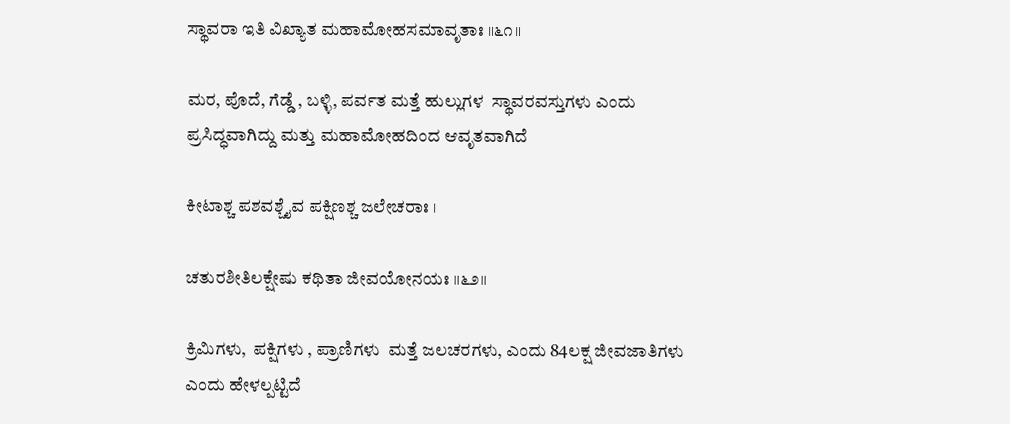ಸ್ಥಾವರಾ ಇತಿ ವಿಖ್ಯಾತ ಮಹಾಮೋಹಸಮಾವೃತಾಃ ॥೬೧॥

ಮರ, ಪೊದೆ, ಗೆಡ್ಡೆ , ಬಳ್ಳಿ, ಪರ್ವತ ಮತ್ತೆ ಹುಲ್ಲುಗಳ  ಸ್ಥಾವರವಸ್ತುಗಳು ಎಂದು ಪ್ರಸಿದ್ಧವಾಗಿದ್ದು ಮತ್ತು ಮಹಾಮೋಹದಿಂದ ಆವೃತವಾಗಿದೆ

ಕೀಟಾಶ್ಚ ಪಶವಶ್ಚೈವ ಪಕ್ಷಿಣಶ್ಚ ಜಲೇಚರಾಃ ।

ಚತುರಶೀತಿಲಕ್ಷೇಷು ಕಥಿತಾ ಜೀವಯೋನಯಃ ॥೬೨॥

ಕ್ರಿಮಿಗಳು,  ಪಕ್ಷಿಗಳು , ಪ್ರಾಣಿಗಳು  ಮತ್ತೆ ಜಲಚರಗಳು, ಎಂದು 84ಲಕ್ಷ ಜೀವಜಾತಿಗಳು  ಎಂದು ಹೇಳಲ್ಪಟ್ಟಿದೆ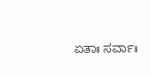ಏತಾಃ ಸರ್ವಾಃ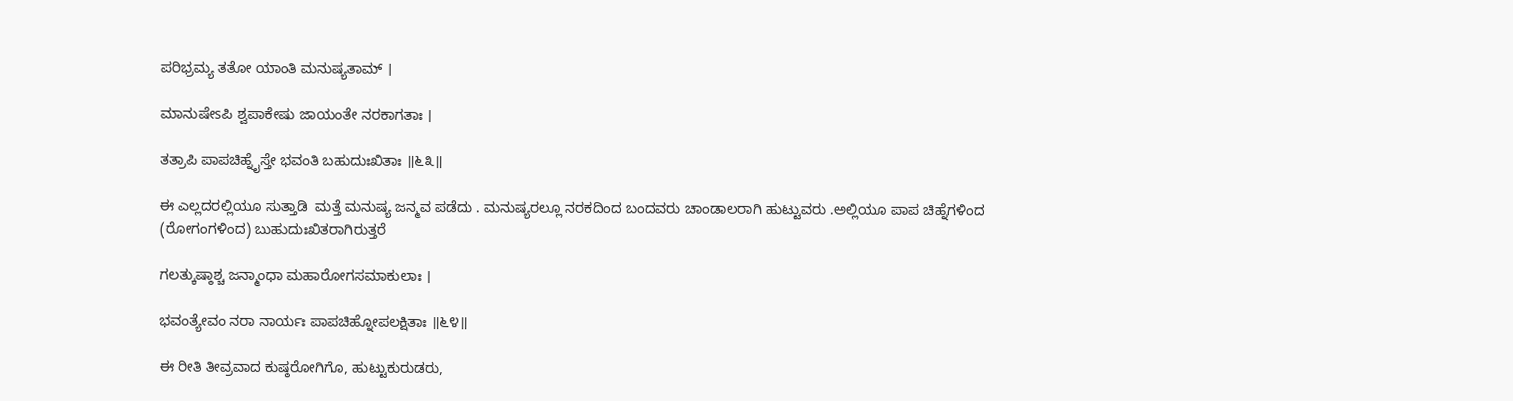ಪರಿಭ್ರಮ್ಯ ತತೋ ಯಾಂತಿ ಮನುಷ್ಯತಾಮ್ ।

ಮಾನುಷೇsಪಿ ಶ್ವಪಾಕೇಷು ಜಾಯಂತೇ ನರಕಾಗತಾಃ ।

ತತ್ರಾಪಿ ಪಾಪಚಿಹ್ನೈಸ್ತೇ ಭವಂತಿ ಬಹುದುಃಖಿತಾಃ ॥೬೩॥

ಈ ಎಲ್ಲದರಲ್ಲಿಯೂ ಸುತ್ತಾಡಿ  ಮತ್ತೆ ಮನುಷ್ಯ ಜನ್ಮವ ಪಡೆದು . ಮನುಷ್ಯರಲ್ಲೂ ನರಕದಿಂದ ಬಂದವರು ಚಾಂಡಾಲರಾಗಿ ಹುಟ್ಟುವರು .ಅಲ್ಲಿಯೂ ಪಾಪ ಚಿಹ್ನೆಗಳಿಂದ (ರೋಗಂಗಳಿಂದ) ಬುಹುದುಃಖಿತರಾಗಿರುತ್ತರೆ

ಗಲತ್ಕುಷ್ಠಾಶ್ಚ ಜನ್ಮಾಂಧಾ ಮಹಾರೋಗಸಮಾಕುಲಾಃ ।

ಭವಂತ್ಯೇವಂ ನರಾ ನಾರ್ಯಃ ಪಾಪಚಿಹ್ನೋಪಲಕ್ಷಿತಾಃ ॥೬೪॥

ಈ ರೀತಿ ತೀವ್ರವಾದ ಕುಷ್ಠರೋಗಿಗೊ, ಹುಟ್ಟುಕುರುಡರು,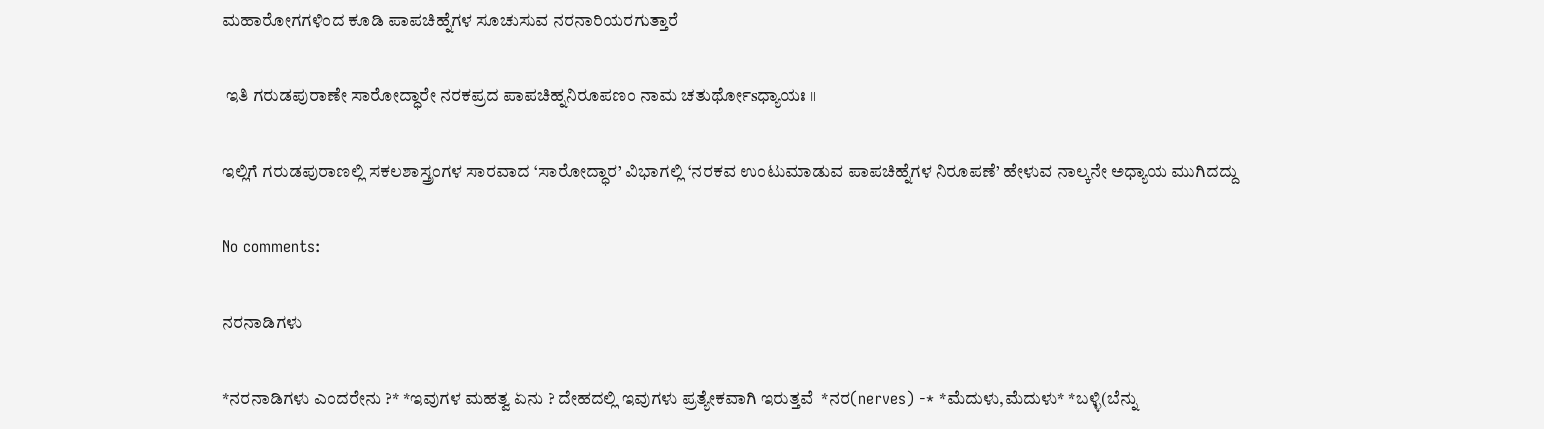ಮಹಾರೋಗಗಳಿಂದ ಕೂಡಿ ಪಾಪಚಿಹ್ನೆಗಳ ಸೂಚುಸುವ ನರನಾರಿಯರಗುತ್ತಾರೆ

 ಇತಿ ಗರುಡಪುರಾಣೇ ಸಾರೋದ್ಧಾರೇ ನರಕಪ್ರದ ಪಾಪಚಿಹ್ನನಿರೂಪಣಂ ನಾಮ ಚತುರ್ಥೋsಧ್ಯಾಯಃ ॥

ಇಲ್ಲಿಗೆ ಗರುಡಪುರಾಣಲ್ಲಿ ಸಕಲಶಾಸ್ತ್ರಂಗಳ ಸಾರವಾದ ‘ಸಾರೋದ್ಧಾರ’ ವಿಭಾಗಲ್ಲಿ ‘ನರಕವ ಉಂಟುಮಾಡುವ ಪಾಪಚಿಹ್ನೆಗಳ ನಿರೂಪಣೆ’ ಹೇಳುವ ನಾಲ್ಕನೇ ಅಧ್ಯಾಯ ಮುಗಿದದ್ದು

No comments:

ನರನಾಡಿಗಳು

*ನರನಾಡಿಗಳು ಎಂದರೇನು ?* *ಇವುಗಳ ಮಹತ್ವ ಏನು ? ದೇಹದಲ್ಲಿ ಇವುಗಳು ಪ್ರತ್ಯೇಕವಾಗಿ ಇರುತ್ತವೆ  *ನರ(nerves) -* *ಮೆದುಳು,ಮೆದುಳು* *ಬಳ್ಳಿ(ಬೆನ್ನು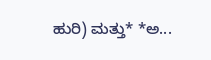ಹುರಿ) ಮತ್ತು* *ಅ...